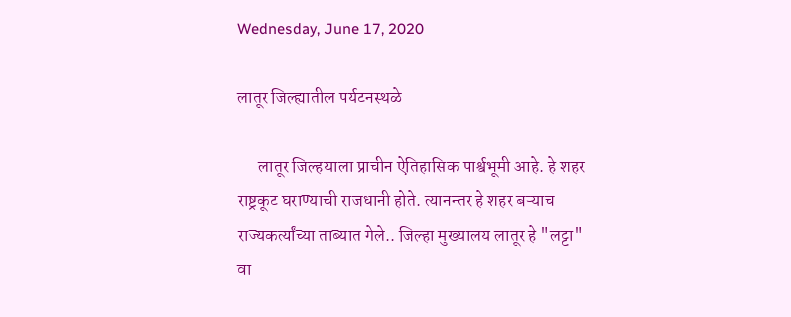Wednesday, June 17, 2020

लातूर जिल्ह्यातील पर्यटनस्थळे

      लातूर जिल्हयाला प्राचीन ऐतिहासिक पार्श्वभूमी आहे. हे शहर राष्ट्रकूट घराण्याची राजधानी होते. त्यानन्तर हे शहर बऱ्याच राज्यकर्त्यांच्या ताब्यात गेले.. जिल्हा मुख्यालय लातूर हे "लट्टा" वा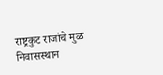राष्ट्रकुट राजांचे मुळ निवासस्थान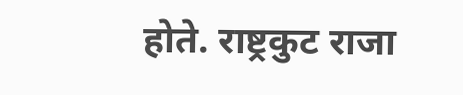होते. राष्ट्रकुट राजा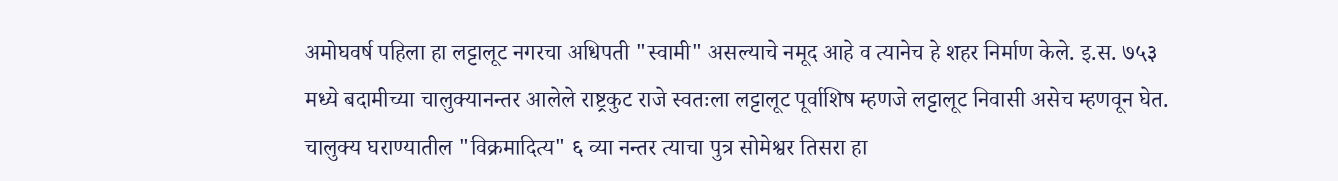अमोघवर्ष पहिला हा लट्टालूट नगरचा अधिपती "स्वामी" असल्याचे नमूद आहे व त्यानेच हे शहर निर्माण केले. इ.स. ७५३ मध्ये बदामीच्या चालुक्यानन्तर आलेले राष्ट्रकुट राजे स्वतःला लट्टालूट पूर्वाशिष म्हणजे लट्टालूट निवासी असेच म्हणवून घेत. चालुक्य घराण्यातील "विक्रमादित्य" ६ व्या नन्तर त्याचा पुत्र सोमेश्वर तिसरा हा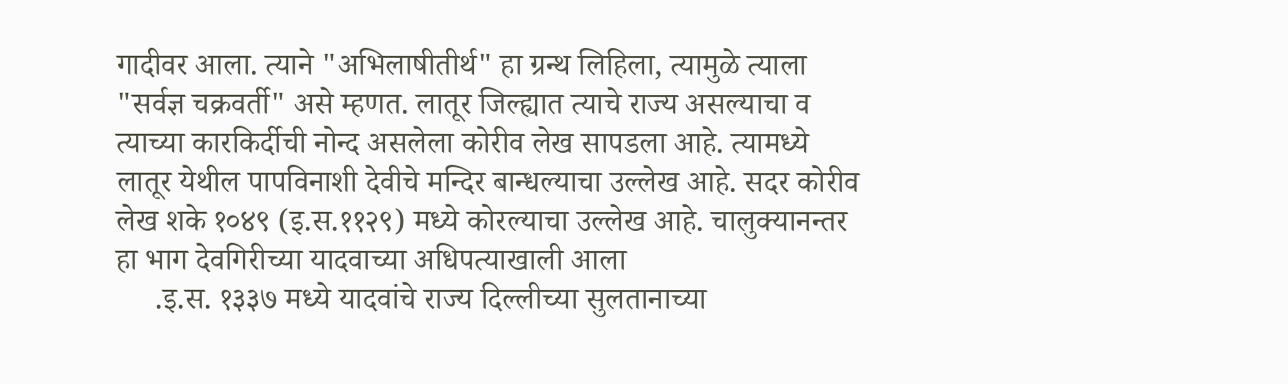गादीवर आला. त्याने "अभिलाषीतीर्थ" हा ग्रन्थ लिहिला, त्यामुळे त्याला "सर्वज्ञ चक्रवर्ती" असे म्हणत. लातूर जिल्ह्यात त्याचे राज्य असल्याचा व त्याच्या कारकिर्दीची नोन्द असलेला कोरीव लेख सापडला आहे. त्यामध्ये लातूर येथील पापविनाशी देवीचे मन्दिर बान्धल्याचा उल्लेख आहे. सदर कोरीव लेख शके १०४९ (इ.स.११२९) मध्ये कोरल्याचा उल्लेख आहे. चालुक्यानन्तर हा भाग देवगिरीच्या यादवाच्या अधिपत्याखाली आला
     .इ.स. १३३७ मध्ये यादवांचे राज्य दिल्लीच्या सुलतानाच्या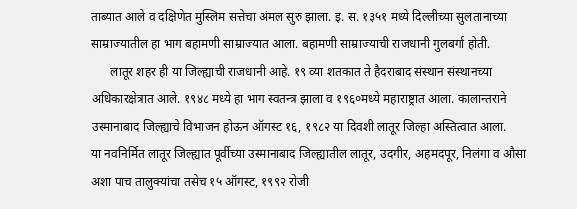ताब्यात आले व दक्षिणेत मुस्लिम सत्तेचा अंमल सुरु झाला. इ. स. १३५१ मध्ये दिल्लीच्या सुलतानाच्या साम्राज्यातील हा भाग बहामणी साम्राज्यात आला. बहामणी साम्राज्याची राजधानी गुलबर्गा होती.
      लातूर शहर ही या जिल्ह्याची राजधानी आहे. १९ व्या शतकात ते हैदराबाद संस्थान संस्थानच्या अधिकारक्षेत्रात आले. १९४८ मध्ये हा भाग स्वतन्त्र झाला व १९६०मध्ये महाराष्ट्रात आला. कालान्तराने उस्मानाबाद जिल्ह्याचे विभाजन होऊन ऑगस्ट १६, १९८२ या दिवशी लातूर जिल्हा अस्तित्वात आला.
या नवनिर्मित लातूर जिल्ह्यात पूर्वीच्या उस्मानाबाद जिल्ह्यातील लातूर, उदगीर, अहमदपूर, निलंगा व औसा अशा पाच तालुक्यांचा तसेच १५ ऑगस्ट, १९९२ रोजी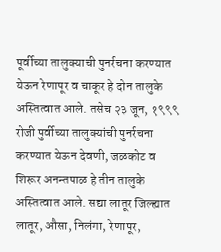पूर्वीच्या तालुक्याची पुनर्रचना करण्यात येऊन रेणापूर व चाकूर हे दोन तालुके अस्तित्वात आले. तसेच २३ जून, १९९९ रोजी पुर्वीच्या तालुक्यांची पुनर्रचना करण्यात येऊन देवणी, जळकोट व शिरूर अनन्तपाळ हे तीन तालुके अस्तित्वात आले. सद्या लातूर जिल्ह्यात लातूर, औसा, निलंगा, रेणापूर,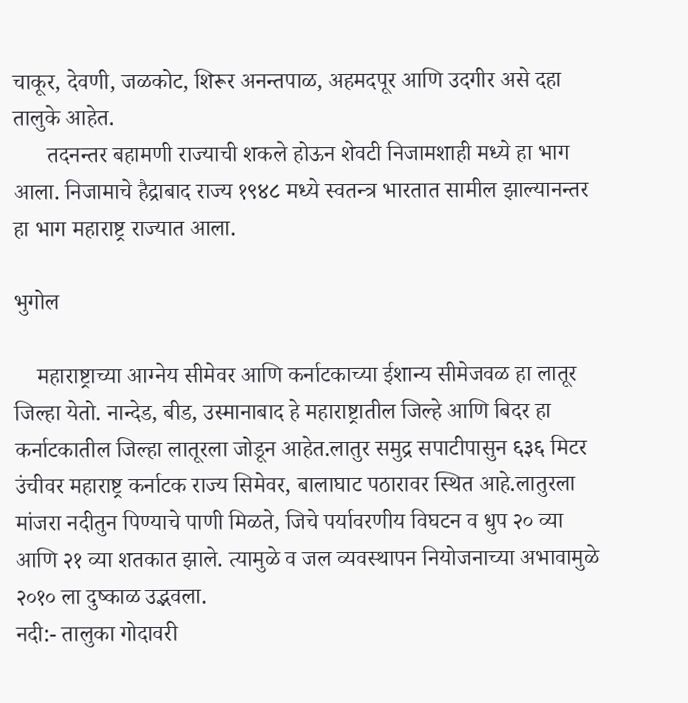चाकूर, देवणी, जळकोट, शिरूर अनन्तपाळ, अहमदपूर आणि उदगीर असे दहा तालुके आहेत.
      तदनन्तर बहामणी राज्याची शकले होऊन शेवटी निजामशाही मध्ये हा भाग आला. निजामाचे हैद्राबाद राज्य १९४८ मध्ये स्वतन्त्र भारतात सामील झाल्यानन्तर हा भाग महाराष्ट्र राज्यात आला.

भुगोल

    महाराष्ट्राच्या आग्नेय सीमेवर आणि कर्नाटकाच्या ईशान्य सीमेजवळ हा लातूर जिल्हा येतो. नान्देड, बीड, उस्मानाबाद हे महाराष्ट्रातील जिल्हे आणि बिदर हा कर्नाटकातील जिल्हा लातूरला जोडून आहेत.लातुर समुद्र सपाटीपासुन ६३६ मिटर उंचीवर महाराष्ट्र कर्नाटक राज्य सिमेवर, बालाघाट पठारावर स्थित आहे.लातुरला मांजरा नदीतुन पिण्याचे पाणी मिळते, जिचे पर्यावरणीय विघटन व धुप २० व्या आणि २१ व्या शतकात झाले. त्यामुळे व जल व्यवस्थापन नियोजनाच्या अभावामुळे २०१० ला दुष्काळ उद्भवला.
नदी:- तालुका गोदावरी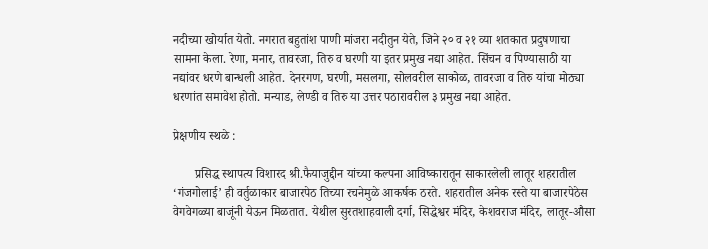नदीच्या खोर्यात येतो. नगरात बहुतांश पाणी मांजरा नदीतुन येते, जिने २० व २१ व्या शतकात प्रदुषणाचा सामना केला. रेणा, मनार, तावरजा, तिरु व घरणी या इतर प्रमुख नद्या आहेत. सिंचन व पिण्यासाठी या नद्यांवर धरणे बान्धली आहेत. देनरगण, घरणी, मसलगा, सोलवरील साकोळ, तावरजा व तिरु यांचा मोठ्या धरणांत समावेश होतो. मन्याड, लेण्डी व तिरु या उत्तर पठारावरील ३ प्रमुख नद्या आहेत.

प्रेक्षणीय स्थळे :

       प्रसिद्ध स्थापत्य विशारद श्री.फैयाजुद्दीन यांच्या कल्पना आविष्कारातून साकारलेली लातूर शहरातील ‘गंजगोलाई’ ही वर्तुळाकार बाजारपेठ तिच्या रचनेमुळे आकर्षक ठरते. शहरातील अनेक रस्ते या बाजारपेठेस वेगवेगळ्या बाजूंनी येऊन मिळतात. येथील सुरतशाहवाली दर्गा, सिद्धेश्वर मंदिर, केशवराज मंदिर, लातूर-औसा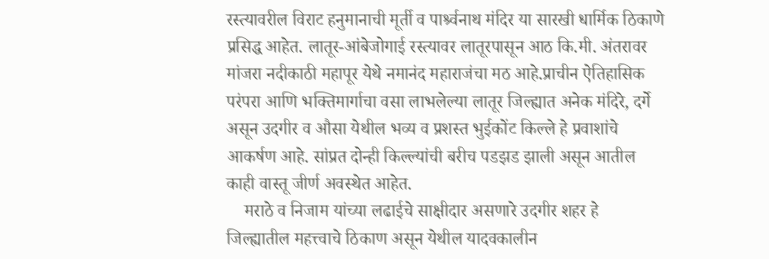रस्त्यावरील विराट हनुमानाची मूर्ती व पार्श्र्वनाथ मंदिर या सारखी धार्मिक ठिकाणे प्रसिद्ध आहेत. लातूर-आंबेजोगाई रस्त्यावर लातूरपासून आठ कि.मी. अंतरावर मांजरा नदीकाठी महापूर येथे नमानंद महाराजंचा मठ आहे.प्राचीन ऐतिहासिक परंपरा आणि भक्तिमार्गाचा वसा लाभलेल्या लातूर जिल्ह्यात अनेक मंदिरे, दर्गे असून उदगीर व औसा येथील भव्य व प्रशस्त भुईकोंट किल्ले हे प्रवाशांचे आकर्षण आहे. सांप्रत दोन्ही किल्ल्यांची बरीच पडझड झाली असून आतील काही वास्तू जीर्ण अवस्थेत आहेत.
    मराठे व निजाम यांच्या लढाईचे साक्षीदार असणारे उदगीर शहर हे जिल्ह्यातील महत्त्वाचे ठिकाण असून येथील यादवकालीन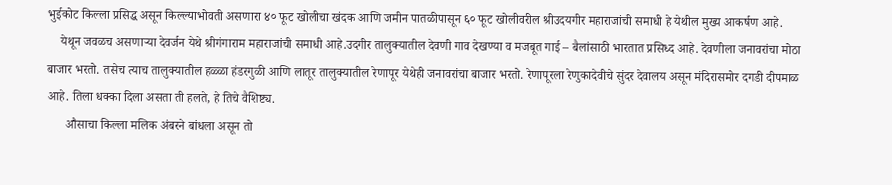भुईकोट किल्ला प्रसिद्ध असून किल्ल्याभोवती असणारा ४० फूट खोलीचा खंदक आणि जमीन पातळीपासून ६० फूट खोलीवरील श्रीउदयगीर महाराजांची समाधी हे येथील मुख्य आकर्षण आहे.
    येथून जवळच असणार्‍या देवर्जन येथे श्रीगंगाराम महाराजांची समाधी आहे.उदगीर तालुक्यातील देवणी गाव देखण्या व मजबूत गाई – बैलांसाठी भारतात प्रसिध्द आहे. देवणीला जनावरांचा मोठा बाजार भरतो. तसेच त्याच तालुक्यातील हळ्ळा हंडरगुळी आणि लातूर तालुक्यातील रेणापूर येथेही जनावरांचा बाजार भरतो. रेणापूरला रेणुकादेवीचे सुंदर देवालय असून मंदिरासमोर दगडी दीपमाळ आहे. तिला धक्का दिला असता ती हलते, हे तिचे वैशिष्ट्य.
      औसाचा किल्ला मलिक अंबरने बांधला असून तो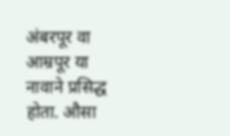अंबरपूर वा आम्रपूर या नावाने प्रसिद्ध होता. औसा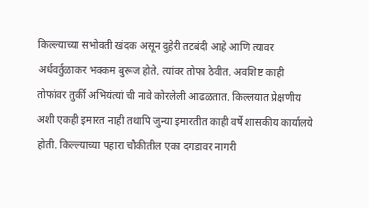किल्ल्याच्या सभोवती खंदक असून दुहेरी तटबंदी आहे आणि त्यावर अर्धवर्तुळाकर भक्कम बुरूज होते. त्यांवर तोफा ठेवीत. अवशिष्ट काही तोफांवर तुर्की अभियंत्यां ची नावे कोरलेली आढळतात. किल्लयात प्रेक्षणीय अशी एकही इमारत नाही तथापि जुन्या इमारतीत काही वर्षे शासकीय कार्यालये होती. किल्ल्याच्या पहारा चौकीतील एका दगडावर नागरी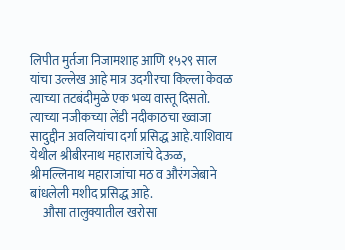लिपीत मुर्तजा निजामशाह आणि १५२९ साल यांचा उल्लेख आहे मात्र उदगीरचा किल्ला केवळ त्याच्या तटबंदीमुळे एक भव्य वास्तू दिसतो. त्याच्या नजीकच्या लेंडी नदीकाठचा ख्वाजा सादुद्दीन अवलियांचा दर्गा प्रसिद्ध आहे.याशिवाय येथील श्रीबीरनाथ महाराजांचे देऊळ, श्रीमल्लिनाथ महाराजांचा मठ व औरंगजेबाने बांधलेली मशीद प्रसिद्ध आहे.
     औसा तालुक्यातील खरोसा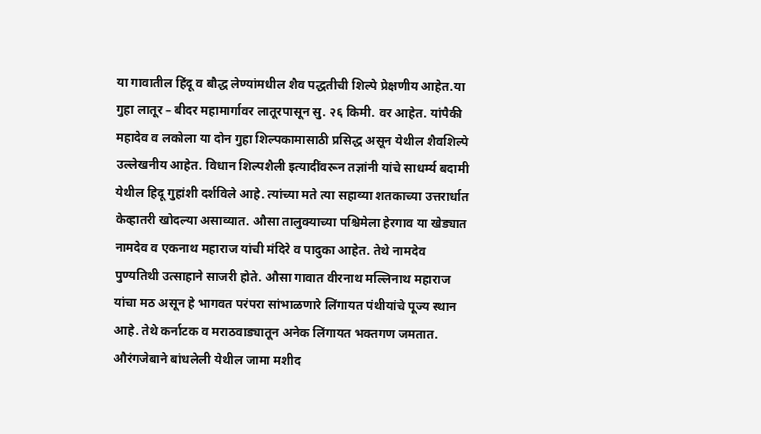या गावातील हिंदू व बौद्ध लेण्यांमधील शैव पद्धतीची शिल्पे प्रेक्षणीय आहेत.या गुहा लातूर – बीदर महामार्गावर लातूरपासून सु. २६ किमी. वर आहेत. यांपैकी महादेव व लकोला या दोन गुहा शिल्पकामासाठी प्रसिद्ध असून येथील शैवशिल्पे उल्लेखनीय आहेत. विधान शिल्पशैली इत्यादींवरून तज्ञांनी यांचे साधर्म्य बदामी येथील हिदू गुहांशी दर्शविले आहे. त्यांच्या मते त्या सहाव्या शतकाच्या उत्तरार्धात केव्हातरी खोदल्या असाव्यात. औसा तालुक्याच्या पश्चिमेला हेरगाव या खेड्यात नामदेव व एकनाथ महाराज यांची मंदिरे व पादुका आहेत. तेथे नामदेव पुण्यतिथी उत्साहाने साजरी होते. औसा गावात वीरनाथ मल्लिनाथ महाराज यांचा मठ असून हे भागवत परंपरा सांभाळणारे लिंगायत पंथीयांचे पूज्य स्थान आहे. तेथे कर्नाटक व मराठवाड्यातून अनेक लिंगायत भक्तगण जमतात. औरंगजेबाने बांधलेली येथील जामा मशीद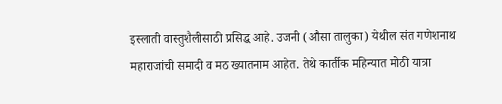इस्लाती वास्तुशैलीसाठी प्रसिद्ध आहे. उजनी (औसा तालुका) येथील संत गणेशनाथ महाराजांची समादी व मठ ख्यातनाम आहेत. तेथे कार्तीक महिन्यात मोठी यात्रा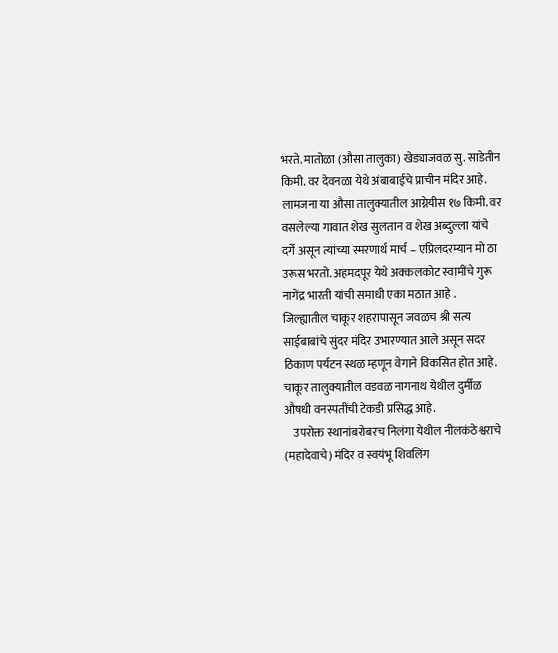भरते. मातोळा (औसा तालुका) खेड्याजवळ सु. साडेतीन किमी. वर देवनळा येथे अंबाबाईचे प्राचीन मंदिर आहे. लामजना या औसा तालुक्यातील आग्नेयीस १७ किमी. वर वसलेल्या गावात शेख सुलतान व शेख अब्दुल्ला यांचे दर्गे असून त्यांच्या स्मरणार्थ मार्च – एप्रिलदरम्यान मो ठा उरूस भरतो. अहमदपूर येथे अक्कलकोट स्वामींचे गुरू नागेंद्र भारती यांची समाधी एका मठात आहे . जिल्ह्यातील चाकूर शहरापासून जवळच श्री सत्य साईबाबांचे सुंदर मंदिर उभारण्यात आले असून सदर ठिकाण पर्यटन स्थळ म्हणून वेगाने विकसित होत आहे. चाकूर तालुक्यातील वडवळ नागनाथ येथील दुर्मीळ औषधी वनस्पतींची टेकडी प्रसिद्ध आहे.
    उपरोक्त स्थानांबरोबरच निलंगा येथील नीलकंठेश्वराचे (महादेवाचे) मंदिर व स्वयंभू शिवलिंग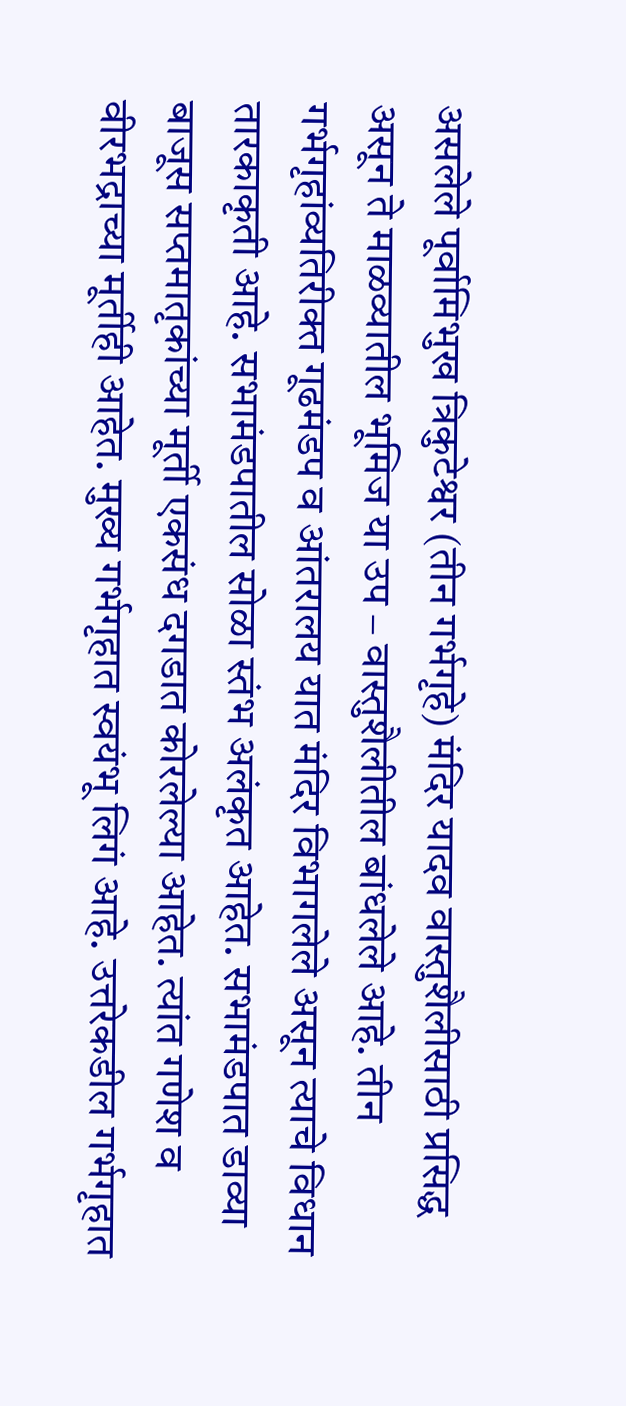असलेले पूर्वामिभुख त्रिकुटेश्वर (तीन गर्भगृहे) मंदिर यादव वास्तुशैलीसाठी प्रसिद्ध असून ते माळव्यातील भूमिज या उप – वास्तुशैलीतील बांधलेले आहे. तीन गर्भगृहांव्यतिरीक्त गूढमंडप व आंतरालय यात मंदिर विभागलेले असून त्याचे विधान तारकाकृती आहे. सभामंडपातील सोळा स्तंभ अलंकृत आहेत. सभामंडपात डाव्या बाजूस सप्तमातृकांच्या मूर्ती एकसंध दगडात कोरलेल्या आहेत. त्यांत गणेश व वीरभद्राच्या मूर्तीही आहेत. मुख्य गर्भगृहात स्वयंभू लिगं आहे. उत्तरेकडील गर्भगृहात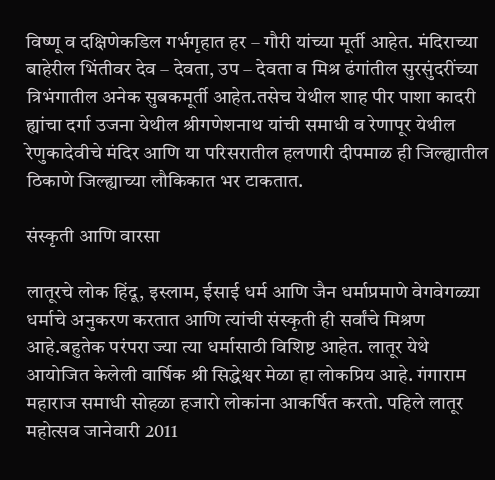विष्णू व दक्षिणेकडिल गर्भगृहात हर – गौरी यांच्या मूर्ती आहेत. मंदिराच्या बाहेरील भिंतीवर देव – देवता, उप – देवता व मिश्र ढंगांतील सुरसुंदरींच्या त्रिभंगातील अनेक सुबकमूर्ती आहेत.तसेच येथील शाह पीर पाशा कादरी ह्यांचा दर्गा उजना येथील श्रीगणेशनाथ यांची समाधी व रेणापूर येथील रेणुकादेवीचे मंदिर आणि या परिसरातील हलणारी दीपमाळ ही जिल्ह्यातील ठिकाणे जिल्ह्याच्या लौकिकात भर टाकतात.

संस्कृती आणि वारसा

लातूरचे लोक हिंदू, इस्लाम, ईसाई धर्म आणि जैन धर्माप्रमाणे वेगवेगळ्या धर्माचे अनुकरण करतात आणि त्यांची संस्कृती ही सर्वांचे मिश्रण आहे.बहुतेक परंपरा ज्या त्या धर्मासाठी विशिष्ट आहेत. लातूर येथे आयोजित केलेली वार्षिक श्री सिद्धेश्वर मेळा हा लोकप्रिय आहे. गंगाराम महाराज समाधी सोहळा हजारो लोकांना आकर्षित करतो. पहिले लातूर महोत्सव जानेवारी 2011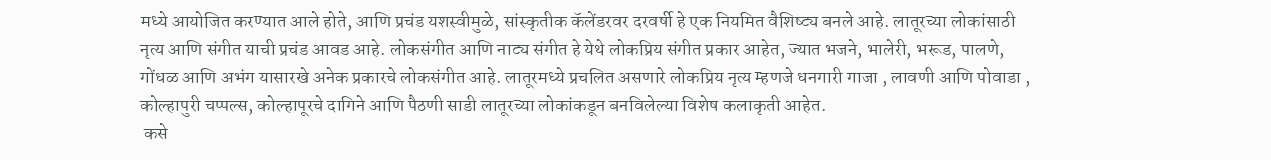मध्ये आयोजित करण्यात आले होते, आणि प्रचंड यशस्वीमुळे, सांस्कृतीक कॅलेंडरवर दरवर्षी हे एक नियमित वैशिष्ट्य बनले आहे. लातूरच्या लोकांसाठी नृत्य आणि संगीत याची प्रचंड आवड आहे. लोकसंगीत आणि नाट्य संगीत हे येथे लोकप्रिय संगीत प्रकार आहेत, ज्यात भजने, भालेरी, भरूड, पालणे, गोंधळ आणि अभंग यासारखे अनेक प्रकारचे लोकसंगीत आहे. लातूरमध्ये प्रचलित असणारे लोकप्रिय नृत्य म्हणजे धनगारी गाजा , लावणी आणि पोवाडा , कोल्हापुरी चप्पल्स, कोल्हापूरचे दागिने आणि पैठणी साडी लातूरच्या लोकांकडून बनविलेल्या विशेष कलाकृती आहेत.
 कसे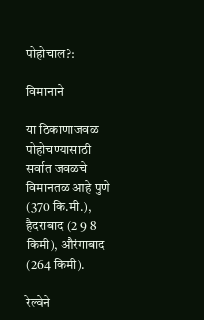पोहोचाल?:

विमानाने

या ठिकाणाजवळ पोहोचण्यासाठी सर्वात जवळचे विमानतळ आहे पुणे (370 कि.मी.), हैदराबाद (2 9 8 किमी), औरंगाबाद (264 किमी).

रेल्वेने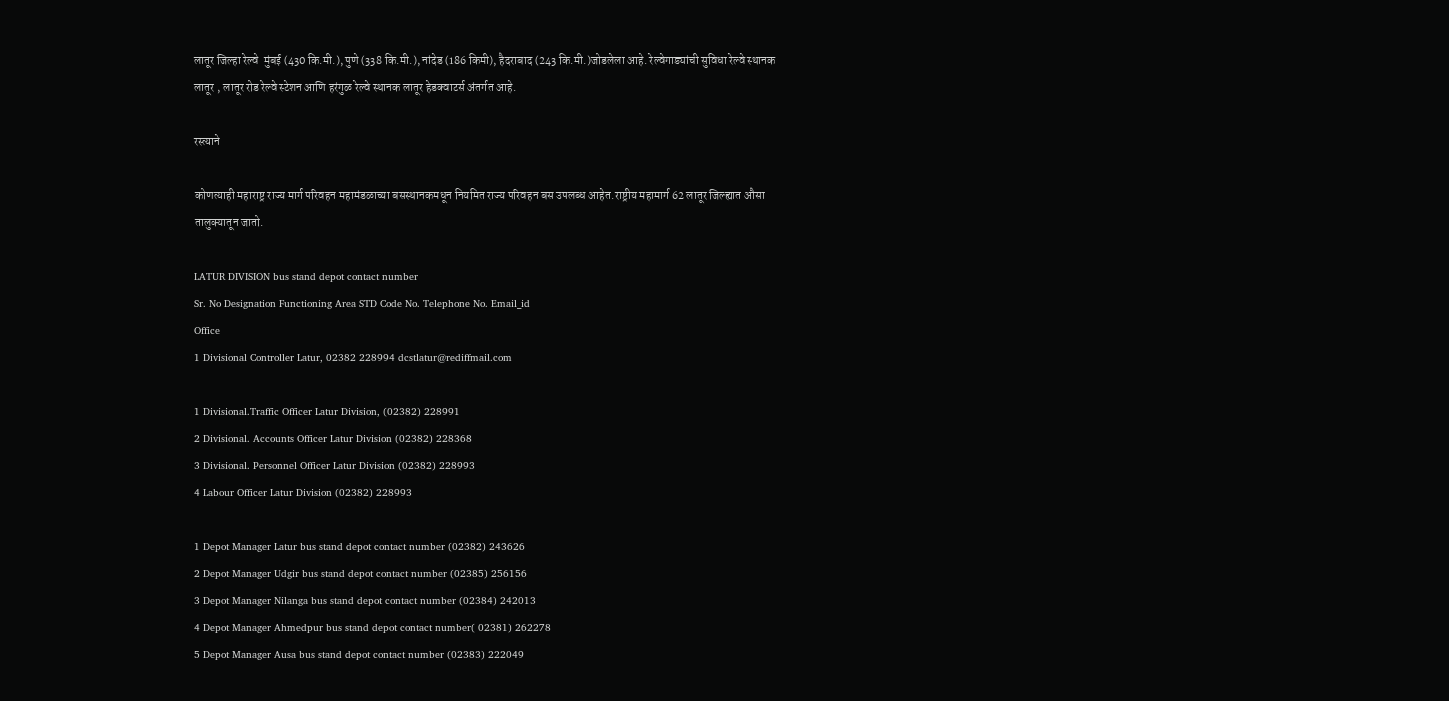लातूर जिल्हा रेल्वे  मुंबई (430 कि.मी.), पुणे (338 कि.मी.), नांदेड (186 किमी), हैदराबाद (243 कि.मी.)जोडलेला आहे. रेल्वेगाड्यांची सुविधा रेल्वे स्थानक लातूर , लातूर रोड रेल्वे स्टेशन आणि हरंगुळ रेल्वे स्थानक लातूर हेडक्वाटर्स अंतर्गत आहे.

रस्त्याने

कोणत्याही महाराष्ट्र राज्य मार्ग परिवहन महामंडळाच्या बसस्थानकमधून नियमित राज्य परिवहन बस उपलब्ध आहेत.राष्ट्रीय महामार्ग 62 लातूर जिल्ह्यात औसा तालुक्यातून जातो.

LATUR DIVISION bus stand depot contact number
Sr. No Designation Functioning Area STD Code No. Telephone No. Email_id
Office
1 Divisional Controller Latur, 02382 228994 dcstlatur@rediffmail.com

1 Divisional.Traffic Officer Latur Division, (02382) 228991
2 Divisional. Accounts Officer Latur Division (02382) 228368
3 Divisional. Personnel Officer Latur Division (02382) 228993
4 Labour Officer Latur Division (02382) 228993

1 Depot Manager Latur bus stand depot contact number (02382) 243626
2 Depot Manager Udgir bus stand depot contact number (02385) 256156
3 Depot Manager Nilanga bus stand depot contact number (02384) 242013
4 Depot Manager Ahmedpur bus stand depot contact number( 02381) 262278
5 Depot Manager Ausa bus stand depot contact number (02383) 222049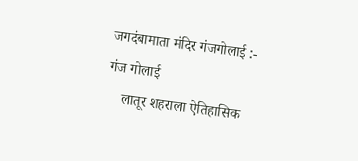जगदंबामाता मंदिर गंजगोलाई :-
गंज गोलाई
    लातूर शहराला ऐतिहासिक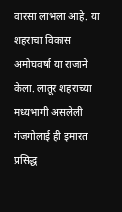वारसा लाभला आहे. या शहराचा विकास अमोघवर्षा या राजाने केला. लातूर शहराच्या मध्यभागी असलेली गंजगोलाई ही इमारत प्रसिद्ध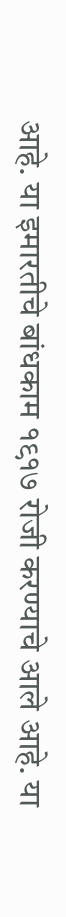आहे. या इमारतीचे बांधकाम १९१७ रोजी करण्याचे आले आहे. या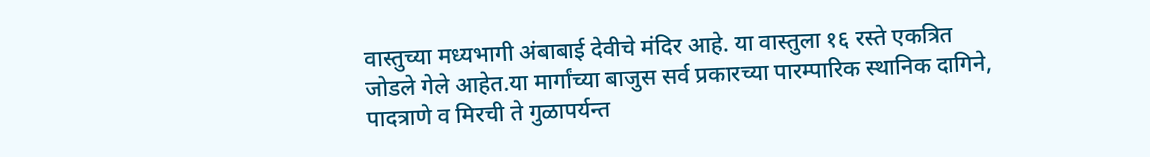वास्तुच्या मध्यभागी अंबाबाई देवीचे मंदिर आहे. या वास्तुला १६ रस्ते एकत्रित जोडले गेले आहेत.या मार्गांच्या बाजुस सर्व प्रकारच्या पारम्पारिक स्थानिक दागिने, पादत्राणे ‌व मिरची ते गुळापर्यन्त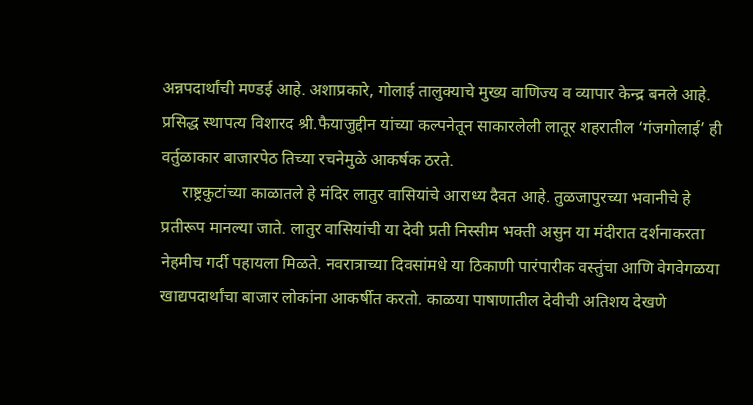अन्नपदार्थांची मण्डई आहे. अशाप्रकारे, गोलाई तालुक्याचे मुख्य वाणिज्य व व्यापार केन्द्र बनले आहे.  प्रसिद्ध स्थापत्य विशारद श्री.फैयाजुद्दीन यांच्या कल्पनेतून साकारलेली लातूर शहरातील ‘गंजगोलाई’ ही वर्तुळाकार बाजारपेठ तिच्या रचनेमुळे आकर्षक ठरते.
     राष्ट्रकुटांच्या काळातले हे मंदिर लातुर वासियांचे आराध्य दैवत आहे. तुळजापुरच्या भवानीचे हे प्रतीरूप मानल्या जाते. लातुर वासियांची या देवी प्रती निस्सीम भक्ती असुन या मंदीरात दर्शनाकरता नेहमीच गर्दी पहायला मिळते. नवरात्राच्या दिवसांमधे या ठिकाणी पारंपारीक वस्तुंचा आणि वेगवेगळया खाद्यपदार्थांचा बाजार लोकांना आकर्षीत करतो. काळया पाषाणातील देवीची अतिशय देखणे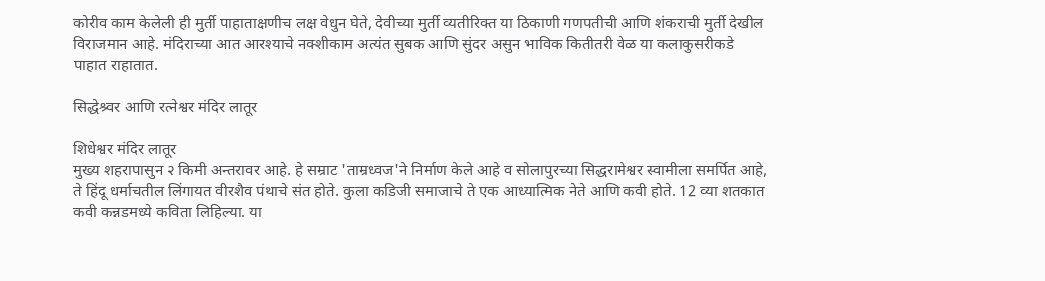कोरीव काम केलेली ही मुर्ती पाहाताक्षणीच लक्ष वेधुन घेते, देवीच्या मुर्ती व्यतीरिक्त या ठिकाणी गणपतीची आणि शंकराची मुर्ती देखील विराजमान आहे. मंदिराच्या आत आरश्याचे नक्शीकाम अत्यंत सुबक आणि सुंदर असुन भाविक कितीतरी वेळ या कलाकुसरीकडे पाहात राहातात.

सिद्धेश्र्वर आणि रत्नेश्वर मंदिर लातूर

शिधेश्वर मंदिर लातूर
मुख्य शहरापासुन २ किमी अन्तरावर आहे. हे सम्राट 'ताम्रध्वज'ने निर्माण केले आहे व सोलापुरच्या सिद्धरामेश्वर स्वामीला समर्पित आहे, ते हिंदू धर्माचतील लिंगायत वीरशैव पंथाचे संत होते. कुला कडिजी समाजाचे ते एक आध्यात्मिक नेते आणि कवी होते. 12 व्या शतकात कवी कन्नडमध्ये कविता लिहिल्या. या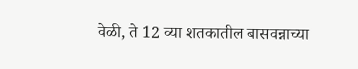वेळी, ते 12 व्या शतकातील बासवन्नाच्या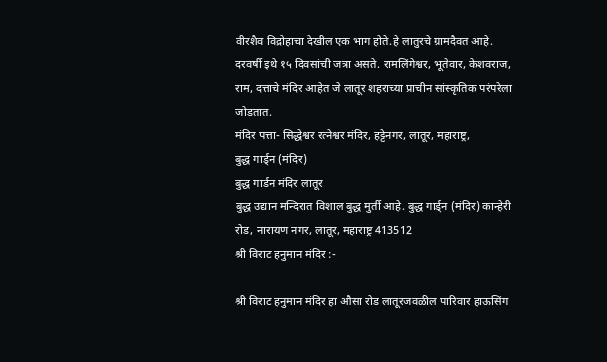वीरशैव विद्रोहाचा देखील एक भाग होते.हे लातुरचे ग्रामदैवत आहे. दरवर्षी इथे १५ दिवसांची जत्रा असते. रामलिंगेश्वर, भूतेवार, केशवराज, राम, दत्ताचे मंदिर आहेत जे लातूर शहराच्या प्राचीन सांस्कृतिक परंपरेला जोडतात.
मंदिर पत्ता- सिद्धेश्वर रत्नेश्वर मंदिर, हट्टेनगर, लातूर, महाराष्ट्र,
बुद्ध गार्ड्न (मंदिर)
बुद्ध गार्डन मंदिर लातूर
बुद्ध उद्यान मन्दिरात विशाल बुद्ध मुर्ती आहे. बुद्ध गार्ड्न (मंदिर) कान्हेरी रोड, नारायण नगर, लातूर, महाराष्ट्र 413512
श्री विराट हनुमान मंदिर :-

श्री विराट हनुमान मंदिर हा औसा रोड लातूरजवळील पारिवार हाऊसिंग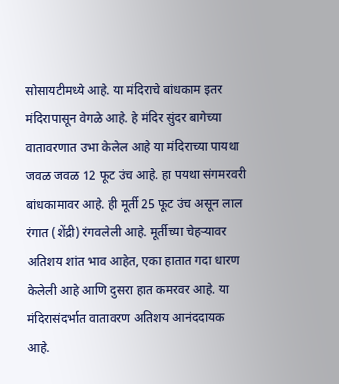सोसायटीमध्ये आहे. या मंदिराचे बांधकाम इतर मंदिरापासून वेगळे आहे. हे मंदिर सुंदर बागेच्या वातावरणात उभा केलेल आहे या मंदिराच्या पायथा जवळ जवळ 12 फूट उंच आहे. हा पयथा संगमरवरी बांधकामावर आहे. ही मूर्ती 25 फूट उंच असून लाल रंगात (शेंद्री) रंगवलेली आहे. मूर्तीच्या चेहर्‍यावर अतिशय शांत भाव आहेत, एका हातात गदा धारण केलेली आहे आणि दुसरा हात कमरवर आहे. या मंदिरासंदर्भात वातावरण अतिशय आनंददायक आहे.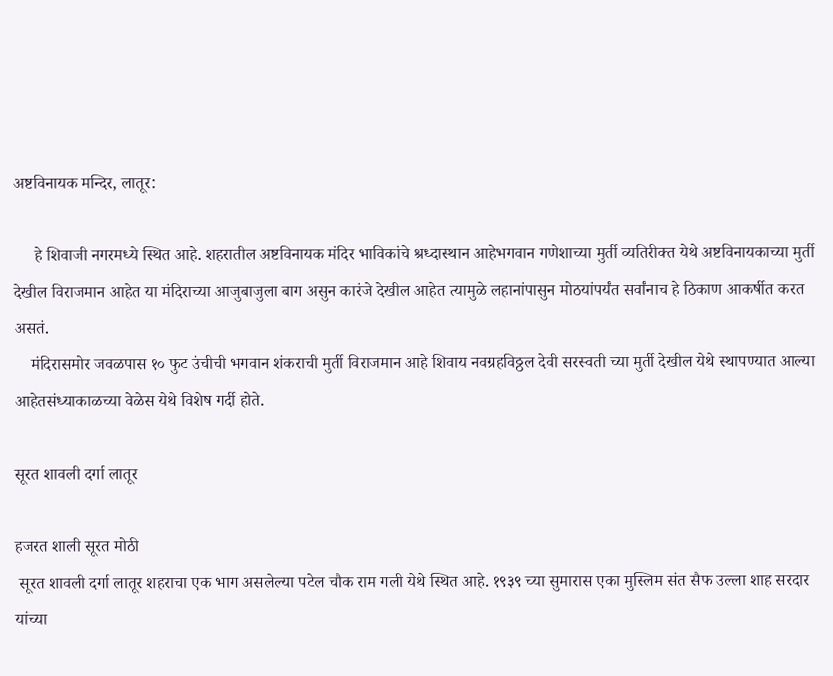अष्टविनायक मन्दिर, लातूर:

     हे शिवाजी नगरमध्ये स्थित आहे. शहरातील अष्टविनायक मंदिर भाविकांचे श्रध्दास्थान आहेभगवान गणेशाच्या मुर्ती व्यतिरीक्त येथे अष्टविनायकाच्या मुर्ती देखील विराजमान आहेत या मंदिराच्या आजुबाजुला बाग असुन कारंजे देखील आहेत त्यामुळे लहानांपासुन मोठयांपर्यंत सर्वांनाच हे ठिकाण आकर्षीत करत असतं.
    मंदिरासमोर जवळपास १० फुट उंचीची भगवान शंकराची मुर्ती विराजमान आहे शिवाय नवग्रहविठ्ठल देवी सरस्वती च्या मुर्ती देखील येथे स्थापण्यात आल्या आहेतसंध्याकाळच्या वेळेस येथे विशेष गर्दी होते.

सूरत शावली दर्गा लातूर

हजरत शाली सूरत मोठी
 सूरत शावली दर्गा लातूर शहराचा एक भाग असलेल्या पटेल चौक राम गली येथे स्थित आहे. १९३९ च्या सुमारास एका मुस्लिम संत सैफ उल्ला शाह सरदार यांच्या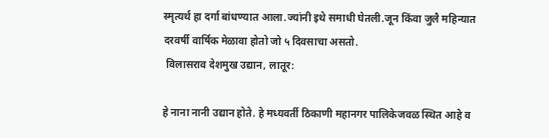स्मृत्यर्थ हा दर्गा बांधण्यात आला.ज्यांनी इथे समाधी घेतली.जून किंवा जुलै महिन्यात दरवर्षी वार्षिक मेळावा होतो जो ५ दिवसाचा असतो.
 विलासराव देशमुख उद्यान, लातूर:

हे नाना नानी उद्यान होते. हे मध्यवर्ती ठिकाणी महानगर पालिकेजवळ स्थित आहे व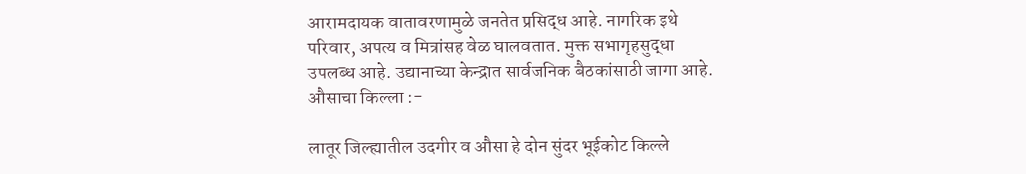आरामदायक वातावरणामुळे जनतेत प्रसिद्ध आहे. नागरिक इथे परिवार, अपत्य व मित्रांसह वेळ घालवतात. मुक्त सभागृहसुद्धा उपलब्ध आहे. उद्यानाच्या केन्द्रात सार्वजनिक बैठकांसाठी जागा आहे.
औसाचा किल्ला :-

लातूर जिल्ह्यातील उदगीर व औसा हे दोन सुंदर भूईकोट किल्ले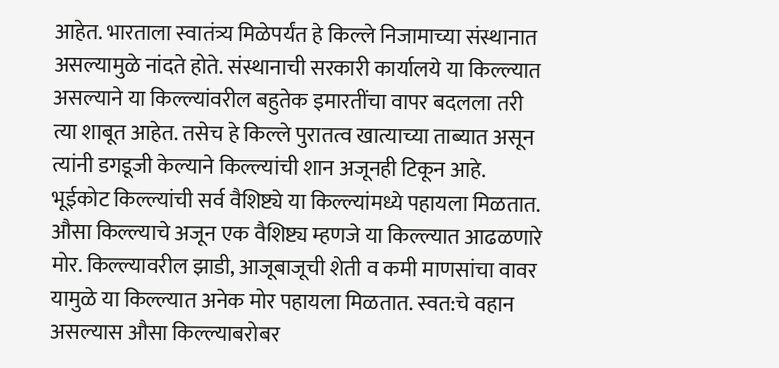आहेत. भारताला स्वातंत्र्य मिळेपर्यंत हे किल्ले निजामाच्या संस्थानात असल्यामुळे नांदते होते. संस्थानाची सरकारी कार्यालये या किल्ल्यात असल्याने या किल्ल्यांवरील बहुतेक इमारतींचा वापर बदलला तरी त्या शाबूत आहेत. तसेच हे किल्ले पुरातत्व खात्याच्या ताब्यात असून त्यांनी डगडूजी केल्याने किल्ल्यांची शान अजूनही टिकून आहे. भूईकोट किल्ल्यांची सर्व वैशिष्ट्ये या किल्ल्यांमध्ये पहायला मिळतात. औसा किल्ल्याचे अजून एक वैशिष्ट्य म्हणजे या किल्ल्यात आढळणारे मोर. किल्ल्यावरील झाडी, आजूबाजूची शेती व कमी माणसांचा वावर यामुळे या किल्ल्यात अनेक मोर पहायला मिळतात. स्वत:चे वहान असल्यास औसा किल्ल्याबरोबर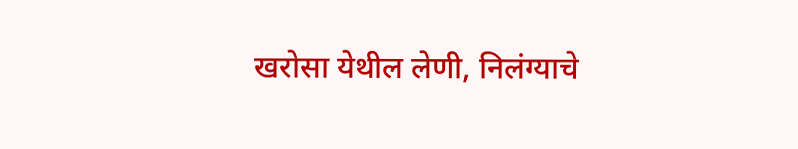खरोसा येथील लेणी, निलंग्याचे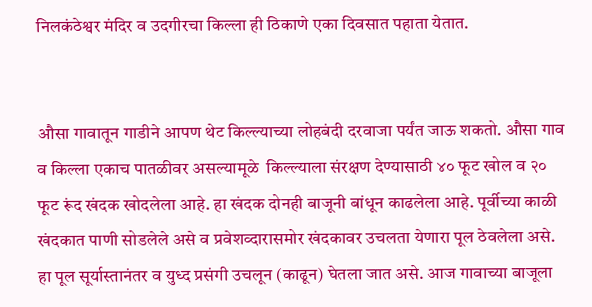निलकंठेश्वर मंदिर व उदगीरचा किल्ला ही ठिकाणे एका दिवसात पहाता येतात.


औसा गावातून गाडीने आपण थेट किल्ल्याच्या लोहबंदी दरवाजा पर्यंत जाऊ शकतो. औसा गाव व किल्ला एकाच पातळीवर असल्यामूळे  किल्ल्याला संरक्षण देण्यासाठी ४० फूट खोल व २० फूट रूंद खंदक खोदलेला आहे. हा खंदक दोनही बाजूनी बांधून काढलेला आहे. पूर्वीच्या काळी खंदकात पाणी सोडलेले असे व प्रवेशव्दारासमोर खंदकावर उचलता येणारा पूल ठेवलेला असे. हा पूल सूर्यास्तानंतर व युध्द प्रसंगी उचलून (काढून) घेतला जात असे. आज गावाच्या बाजूला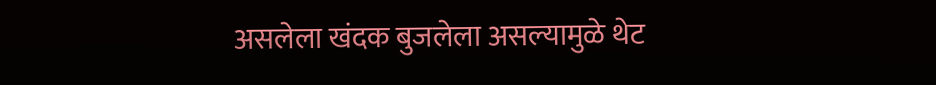असलेला खंदक बुजलेला असल्यामुळे थेट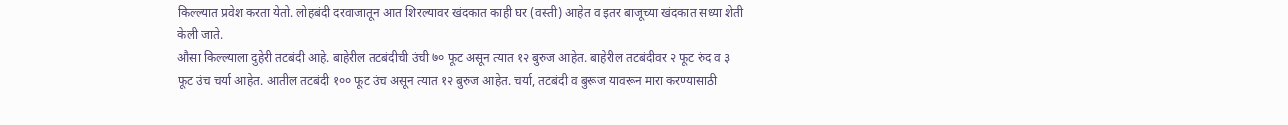किल्ल्यात प्रवेश करता येतो. लोहबंदी दरवाजातून आत शिरल्यावर खंदकात काही घर (वस्ती) आहेत व इतर बाजूच्या खंदकात सध्या शेती केली जाते.
औसा किल्ल्याला दुहेरी तटबंदी आहे. बाहेरील तटबंदीची उंची ७० फूट असून त्यात १२ बुरुज आहेत. बाहेरील तटबंदीवर २ फूट रुंद व ३ फूट उंच चर्या आहेत. आतील तटबंदी १०० फूट उंच असून त्यात १२ बुरुज आहेत. चर्या, तटबंदी व बुरूज यावरून मारा करण्यासाठी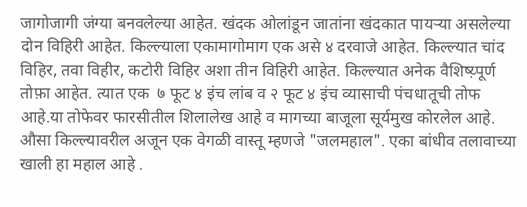जागोजागी जंग्या बनवलेल्या आहेत. खंदक ओलांडून जातांना खंदकात पायर्‍या असलेल्या दोन विहिरी आहेत. किल्ल्याला एकामागोमाग एक असे ४ दरवाजे आहेत. किल्ल्यात चांद विहिर, तवा विहीर, कटोरी विहिर अशा तीन विहिरी आहेत. किल्ल्यात अनेक वैशिष्य़्पूर्ण तोफ़ा आहेत. त्यात एक  ७ फूट ४ इंच लांब व २ फूट ४ इंच व्यासाची पंचधातूची तोफ आहे.या तोफेवर फारसीतील शिलालेख आहे व मागच्या बाजूला सूर्यमुख कोरलेल आहे.
औसा किल्ल्यावरील अजून एक वेगळी वास्तू म्हणजे "जलमहाल". एका बांधीव तलावाच्या खाली हा महाल आहे .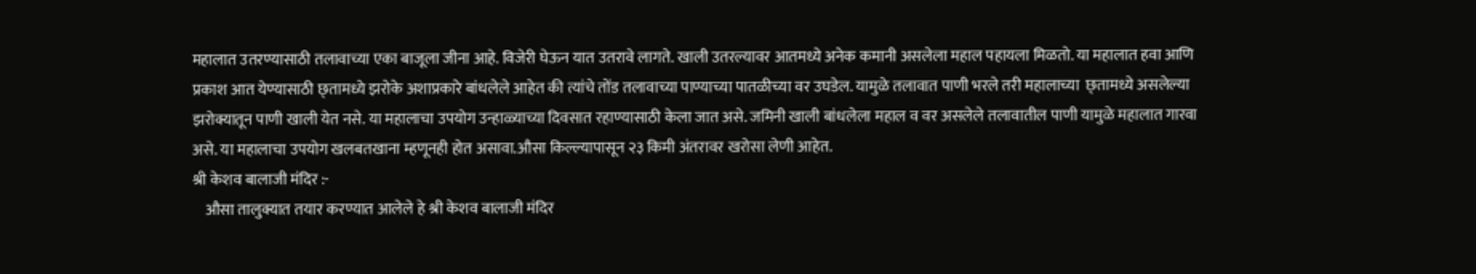महालात उतरण्यासाठी तलावाच्या एका बाजूला जीना आहे. विजेरी घेऊन यात उतरावे लागते. खाली उतरल्यावर आतमध्ये अनेक कमानी असलेला महाल पहायला मिळतो. या महालात हवा आणि प्रकाश आत येण्यासाठी छ्तामध्ये झरोके अशाप्रकारे बांधलेले आहेत की त्यांचे तोंड तलावाच्या पाण्याच्या पातळीच्या वर उघडेल. यामुळे तलावात पाणी भरले तरी महालाच्या  छ्तामध्ये असलेल्या झरोक्यातून पाणी खाली येत नसे. या महालाचा उपयोग उन्हाळ्याच्या दिवसात रहाण्यासाठी केला जात असे. जमिनी खाली बांधलेला महाल व वर असलेले तलावातील पाणी यामुळे महालात गारवा असे. या महालाचा उपयोग खलबतखाना म्हणूनही होत असावा.औसा किल्ल्यापासून २३ किमी अंतरावर खरोसा लेणी आहेत.
श्री केशव बालाजी मंदिर :-
    औसा तालुक्यात तयार करण्यात आलेले हे श्री केशव बालाजी मंदिर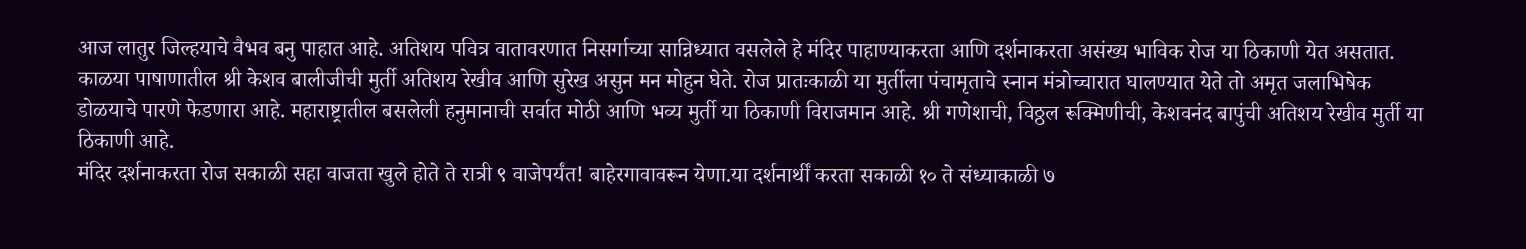आज लातुर जिल्हयाचे वैभव बनु पाहात आहे. अतिशय पवित्र वातावरणात निसर्गाच्या सान्निध्यात वसलेले हे मंदिर पाहाण्याकरता आणि दर्शनाकरता असंख्य भाविक रोज या ठिकाणी येत असतात. काळया पाषाणातील श्री केशव बालीजीची मुर्ती अतिशय रेखीव आणि सुरेख असुन मन मोहुन घेते. रोज प्रातःकाळी या मुर्तीला पंचामृताचे स्नान मंत्रोच्चारात घालण्यात येते तो अमृत जलाभिषेक डोळयाचे पारणे फेडणारा आहे. महाराष्ट्रातील बसलेली हनुमानाची सर्वात मोठी आणि भव्य मुर्ती या ठिकाणी विराजमान आहे. श्री गणेशाची, विठ्ठल रूक्मिणीची, केशवनंद बापुंची अतिशय रेखीव मुर्ती या ठिकाणी आहे.
मंदिर दर्शनाकरता रोज सकाळी सहा वाजता खुले होते ते रात्री ९ वाजेपर्यंत! बाहेरगावावरून येणा.या दर्शनार्थीं करता सकाळी १० ते संध्याकाळी ७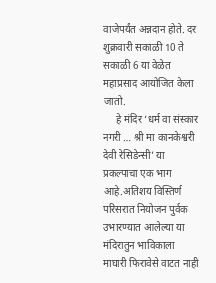वाजेपर्यंत अन्नदान होते. दर शुक्रवारी सकाळी 10 ते सकाळी 6 या वेळेत महाप्रसाद आयोजित केला जातो.
     हे मंदिर ‘धर्म वा संस्कार नगरी … श्री मा कानकेश्वरी देवी रेसिडेन्सी’ या प्रकल्पाचा एक भाग आहे.अतिशय विस्तिर्ण परिसरात नियोजन पुर्वक उभारण्यात आलेल्या या मंदिरातुन भाविकाला माघारी फिरावेसे वाटत नाही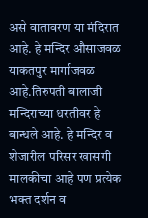असे वातावरण या मंदिरात आहे. हे मन्दिर औसाजवळ याकतपुर मार्गाजवळ आहे.तिरुपती बालाजी मन्दिराच्या धरतीवर हे बान्धले आहे. हे मन्दिर व शेजारील परिसर खासगी मालकीचा आहे पण प्रत्येक भक्त दर्शन व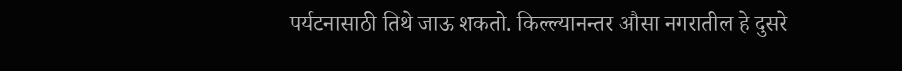पर्यटनासाठी तिथे जाऊ शकतो. किल्ल्यानन्तर औसा नगरातील हे दुसरे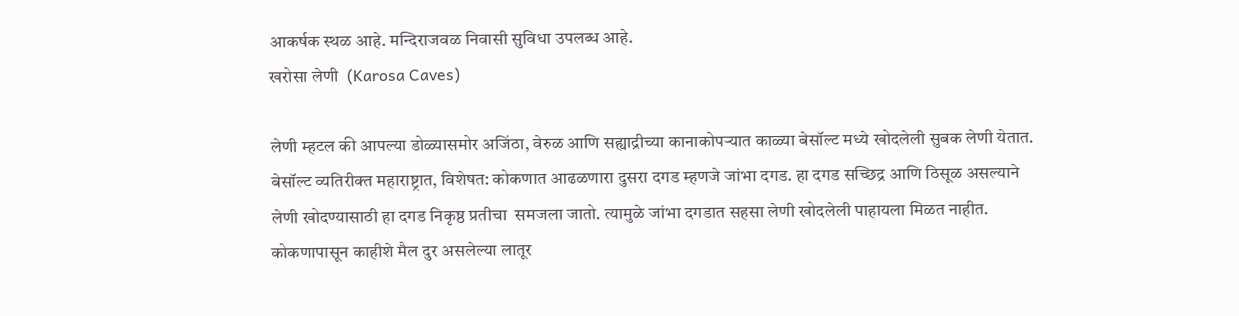आकर्षक स्थळ आहे. मन्दिराजवळ निवासी सुविधा उपलब्ध आहे.
खरोसा लेणी  (Karosa Caves)

लेणी म्हटल की आपल्या डोळ्यासमोर अजिंठा, वेरुळ आणि सह्याद्रीच्या कानाकोपर्‍यात काळ्या बेसॉल्ट मध्ये खोदलेली सुबक लेणी येतात. बेसॉल्ट व्यतिरीक्त महाराष्ट्रात, विशेषत: कोकणात आढळणारा दुसरा दगड म्हणजे जांभा दगड. हा दगड सच्छिद्र आणि ठिसूळ असल्याने लेणी खोदण्यासाठी हा दगड निकृष्ठ प्रतीचा  समजला जातो. त्यामुळे जांभा दगडात सहसा लेणी खोदलेली पाहायला मिळत नाहीत. कोकणापासून काहीशे मैल दुर असलेल्या लातूर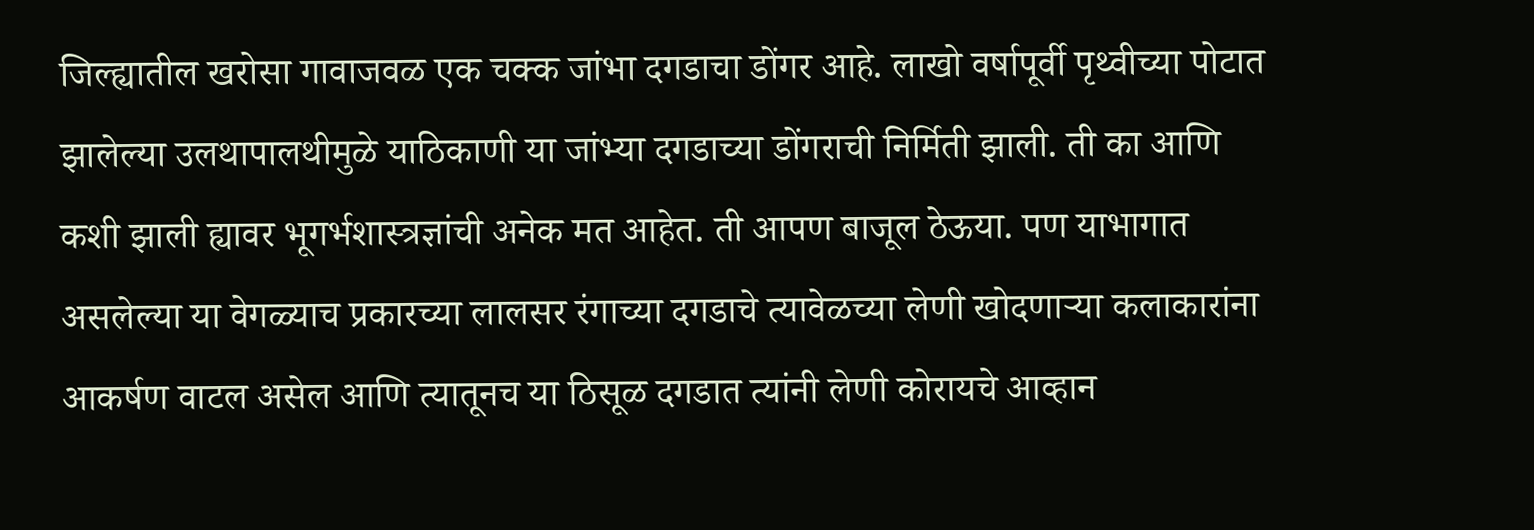जिल्ह्यातील खरोसा गावाजवळ एक चक्क जांभा दगडाचा डोंगर आहे. लाखो वर्षापूर्वी पृथ्वीच्या पोटात झालेल्या उलथापालथीमुळे याठिकाणी या जांभ्या दगडाच्या डोंगराची निर्मिती झाली. ती का आणि कशी झाली ह्यावर भूगर्भशास्त्रज्ञांची अनेक मत आहेत. ती आपण बाजूल ठेऊया. पण याभागात असलेल्या या वेगळ्याच प्रकारच्या लालसर रंगाच्या दगडाचे त्यावेळच्या लेणी खोदणार्‍या कलाकारांना आकर्षण वाटल असेल आणि त्यातूनच या ठिसूळ दगडात त्यांनी लेणी कोरायचे आव्हान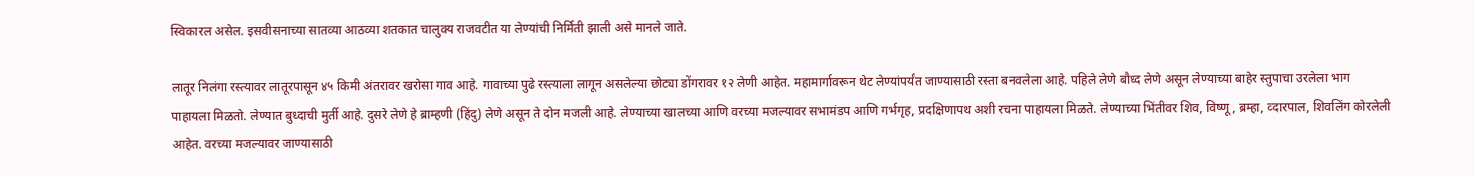स्विकारल असेल. इसवीसनाच्या सातव्या आठव्या शतकात चालुक्य राजवटीत या लेण्यांची निर्मिती झाली असे मानले जाते.

लातूर निलंगा रस्त्यावर लातूरपासून ४५ किमी अंतरावर खरोसा गाव आहे. गावाच्या पुढे रस्त्याला लागून असलेल्या छोट्या डोंगरावर १२ लेणी आहेत. महामार्गावरून थेट लेण्यांपर्यंत जाण्यासाठी रस्ता बनवलेला आहे. पहिले लेणे बौध्द लेणे असून लेण्याच्या बाहेर स्तुपाचा उरलेला भाग पाहायला मिळतो. लेण्यात बुध्दाची मुर्ती आहे. दुसरे लेणे हे ब्राम्हणी (हिंदु) लेणे असून ते दोन मजली आहे. लेण्याच्या खालच्या आणि वरच्या मजल्यावर सभामंडप आणि गर्भगृह, प्रदक्षिणापथ अशी रचना पाहायला मिळते. लेण्याच्या भिंतीवर शिव, विष्णू, ब्रम्हा, व्दारपाल, शिवलिंग कोरलेली आहेत. वरच्या मजल्यावर जाण्यासाठी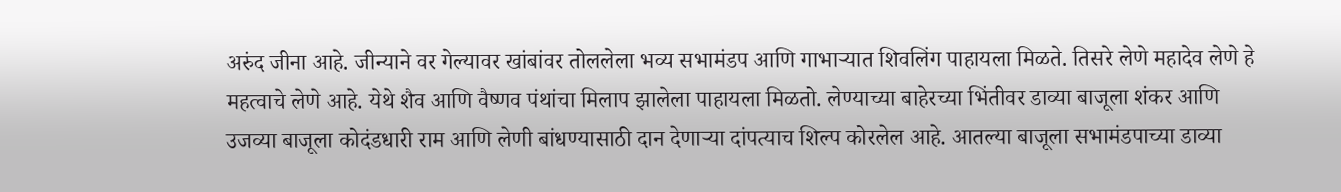अरुंद जीना आहे. जीन्याने वर गेल्यावर खांबांवर तोललेला भव्य सभामंडप आणि गाभार्‍यात शिवलिंग पाहायला मिळते. तिसरे लेणे महादेव लेणे हे महत्वाचे लेणे आहे. येथे शैव आणि वैष्णव पंथांचा मिलाप झालेला पाहायला मिळतो. लेण्याच्या बाहेरच्या भिंतीवर डाव्या बाजूला शंकर आणि उजव्या बाजूला कोदंडधारी राम आणि लेणी बांधण्यासाठी दान देणार्‍या दांपत्याच शिल्प कोरलेल आहे. आतल्या बाजूला सभामंडपाच्या डाव्या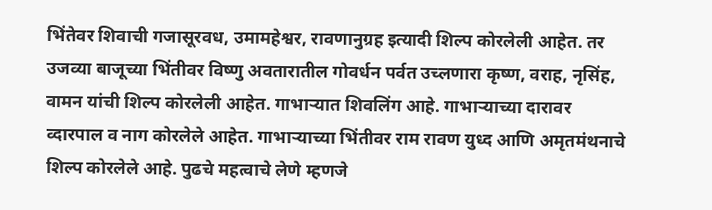भिंतेवर शिवाची गजासूरवध, उमामहेश्वर, रावणानुग्रह इत्यादी शिल्प कोरलेली आहेत. तर उजव्या बाजूच्या भिंतीवर विष्णु अवतारातील गोवर्धन पर्वत उच्लणारा कृष्ण, वराह, नृसिंह, वामन यांची शिल्प कोरलेली आहेत. गाभार्‍यात शिवलिंग आहे. गाभार्‍याच्या दारावर व्दारपाल व नाग कोरलेले आहेत. गाभार्‍याच्या भिंतीवर राम रावण युध्द आणि अमृतमंथनाचे शिल्प कोरलेले आहे. पुढचे महत्वाचे लेणे म्हणजे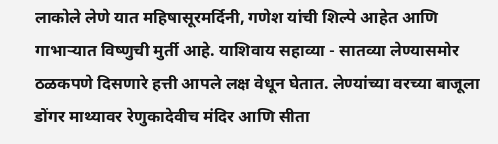लाकोले लेणे यात महिषासूरमर्दिनी, गणेश यांची शिल्पे आहेत आणि गाभार्‍यात विष्णुची मुर्ती आहे. याशिवाय सहाव्या - सातव्या लेण्यासमोर ठळकपणे दिसणारे हत्ती आपले लक्ष वेधून घेतात. लेण्यांच्या वरच्या बाजूला डोंगर माथ्यावर रेणुकादेवीच मंदिर आणि सीता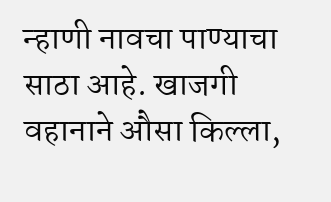न्हाणी नावचा पाण्याचा साठा आहे. खाजगी वहानाने औसा किल्ला,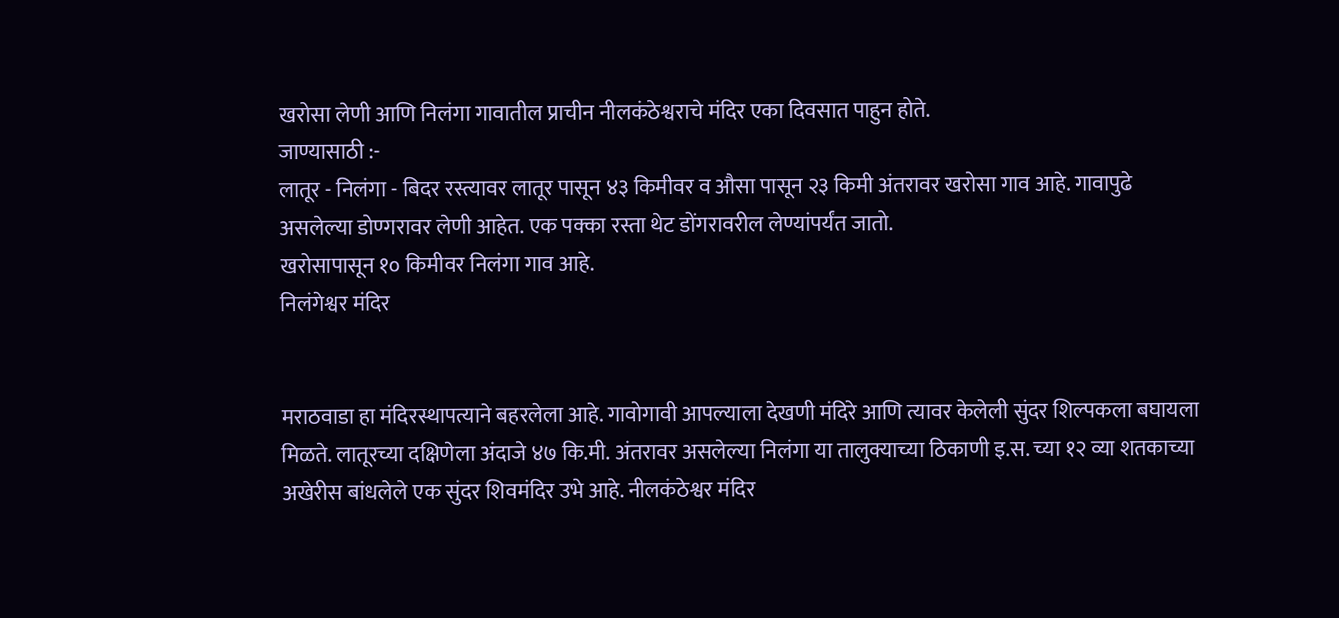खरोसा लेणी आणि निलंगा गावातील प्राचीन नीलकंठेश्वराचे मंदिर एका दिवसात पाहुन होते.
जाण्यासाठी :-
लातूर - निलंगा - बिदर रस्त्यावर लातूर पासून ४३ किमीवर व औसा पासून २३ किमी अंतरावर खरोसा गाव आहे. गावापुढे असलेल्या डोण्गरावर लेणी आहेत. एक पक्का रस्ता थेट डोंगरावरील लेण्यांपर्यंत जातो.
खरोसापासून १० किमीवर निलंगा गाव आहे.
निलंगेश्वर मंदिर


मराठवाडा हा मंदिरस्थापत्याने बहरलेला आहे. गावोगावी आपल्याला देखणी मंदिरे आणि त्यावर केलेली सुंदर शिल्पकला बघायला मिळते. लातूरच्या दक्षिणेला अंदाजे ४७ कि.मी. अंतरावर असलेल्या निलंगा या तालुक्याच्या ठिकाणी इ.स. च्या १२ व्या शतकाच्या अखेरीस बांधलेले एक सुंदर शिवमंदिर उभे आहे. नीलकंठेश्वर मंदिर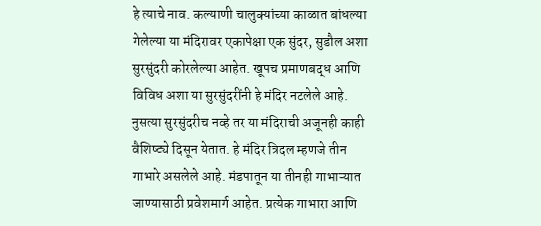हे त्याचे नाव. कल्याणी चालुक्यांच्या काळात बांधल्या गेलेल्या या मंदिरावर एकापेक्षा एक सुंदर, सुडौल अशा सुरसुंदरी कोरलेल्या आहेत. खूपच प्रमाणबद्ध आणि विविध अशा या सुरसुंदरींनी हे मंदिर नटलेले आहे. नुसत्या सुरसुंदरीच नव्हे तर या मंदिराची अजूनही काही वैशिष्ट्ये दिसून येतात. हे मंदिर त्रिदल म्हणजे तीन गाभारे असलेले आहे. मंडपातून या तीनही गाभाऱ्यात जाण्यासाठी प्रवेशमार्ग आहेत. प्रत्येक गाभारा आणि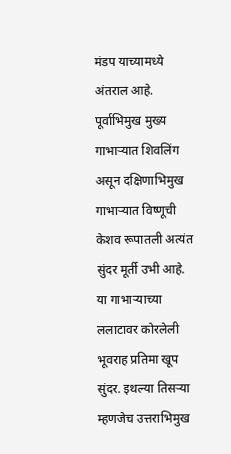मंडप याच्यामध्ये अंतराल आहे. पूर्वाभिमुख मुख्य गाभाऱ्यात शिवलिंग असून दक्षिणाभिमुख गाभाऱ्यात विष्णूची केशव रूपातली अत्यंत सुंदर मूर्ती उभी आहे. या गाभाऱ्याच्या ललाटावर कोरलेली भूवराह प्रतिमा खूप सुंदर. इथल्या तिसऱ्या म्हणजेच उत्तराभिमुख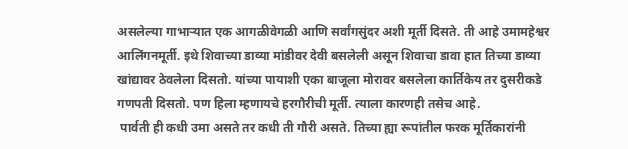असलेल्या गाभाऱ्यात एक आगळीवेगळी आणि सर्वांगसुंदर अशी मूर्ती दिसते. ती आहे उमामहेश्वर आलिंगनमूर्ती. इथे शिवाच्या डाव्या मांडीवर देवी बसलेली असून शिवाचा डावा हात तिच्या डाव्या खांद्यावर ठेवलेला दिसतो. यांच्या पायाशी एका बाजूला मोरावर बसलेला कार्तिकेय तर दुसरीकडे गणपती दिसतो. पण हिला म्हणायचे हरगौरीची मूर्ती. त्याला कारणही तसेच आहे.
 पार्वती ही कधी उमा असते तर कधी ती गौरी असते. तिच्या ह्या रूपांतील फरक मूर्तिकारांनी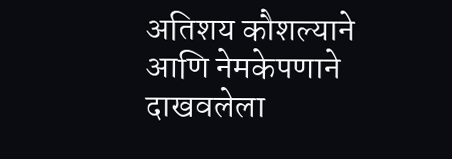अतिशय कौशल्याने आणि नेमकेपणाने दाखवलेला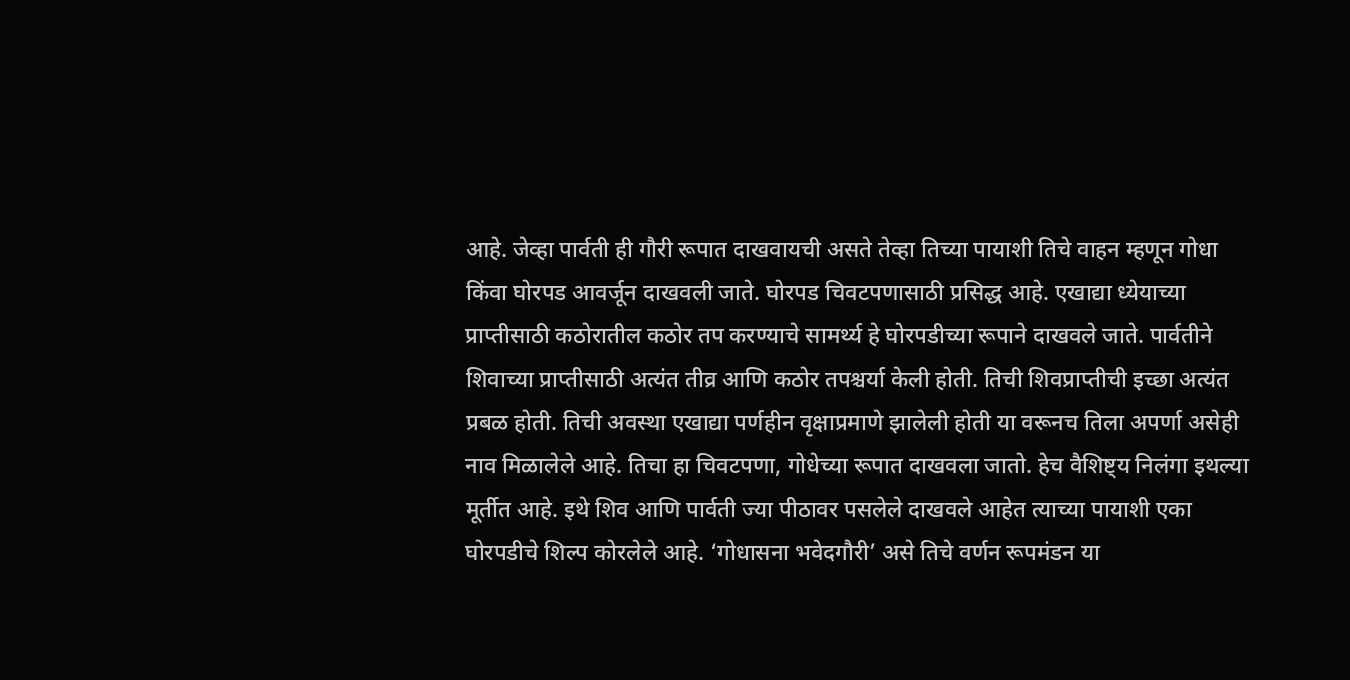आहे. जेव्हा पार्वती ही गौरी रूपात दाखवायची असते तेव्हा तिच्या पायाशी तिचे वाहन म्हणून गोधा किंवा घोरपड आवर्जून दाखवली जाते. घोरपड चिवटपणासाठी प्रसिद्ध आहे. एखाद्या ध्येयाच्या प्राप्तीसाठी कठोरातील कठोर तप करण्याचे सामर्थ्य हे घोरपडीच्या रूपाने दाखवले जाते. पार्वतीने शिवाच्या प्राप्तीसाठी अत्यंत तीव्र आणि कठोर तपश्चर्या केली होती. तिची शिवप्राप्तीची इच्छा अत्यंत प्रबळ होती. तिची अवस्था एखाद्या पर्णहीन वृक्षाप्रमाणे झालेली होती या वरूनच तिला अपर्णा असेही नाव मिळालेले आहे. तिचा हा चिवटपणा, गोधेच्या रूपात दाखवला जातो. हेच वैशिष्ट्य निलंगा इथल्या मूर्तीत आहे. इथे शिव आणि पार्वती ज्या पीठावर पसलेले दाखवले आहेत त्याच्या पायाशी एका घोरपडीचे शिल्प कोरलेले आहे. ‘गोधासना भवेदगौरी’ असे तिचे वर्णन रूपमंडन या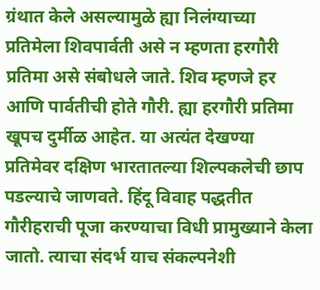ग्रंथात केले असल्यामुळे ह्या निलंग्याच्या प्रतिमेला शिवपार्वती असे न म्हणता हरगौरी प्रतिमा असे संबोधले जाते. शिव म्हणजे हर आणि पार्वतीची होते गौरी. ह्या हरगौरी प्रतिमा खूपच दुर्मीळ आहेत. या अत्यंत देखण्या प्रतिमेवर दक्षिण भारतातल्या शिल्पकलेची छाप पडल्याचे जाणवते. हिंदू विवाह पद्धतीत गौरीहराची पूजा करण्याचा विधी प्रामुख्याने केला जातो. त्याचा संदर्भ याच संकल्पनेशी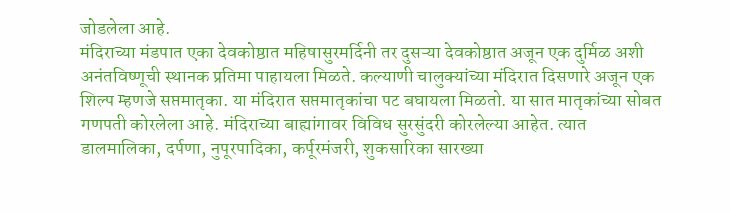जोडलेला आहे.
मंदिराच्या मंडपात एका देवकोष्ठात महिषासुरमर्दिनी तर दुसऱ्या देवकोष्ठात अजून एक दुर्मिळ अशी अनंतविष्णूची स्थानक प्रतिमा पाहायला मिळते. कल्याणी चालुक्यांच्या मंदिरात दिसणारे अजून एक शिल्प म्हणजे सप्तमातृका. या मंदिरात सप्तमातृकांचा पट बघायला मिळतो. या सात मातृकांच्या सोबत गणपती कोरलेला आहे. मंदिराच्या बाह्यांगावर विविध सुरसुंदरी कोरलेल्या आहेत. त्यात डालमालिका, दर्पणा, नुपूरपादिका, कर्पूरमंजरी, शुकसारिका सारख्या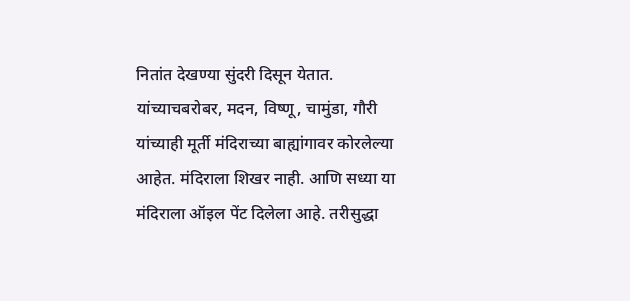नितांत देखण्या सुंदरी दिसून येतात. यांच्याचबरोबर, मदन, विष्णू, चामुंडा, गौरी यांच्याही मूर्ती मंदिराच्या बाह्यांगावर कोरलेल्या आहेत. मंदिराला शिखर नाही. आणि सध्या या मंदिराला ऑइल पेंट दिलेला आहे. तरीसुद्धा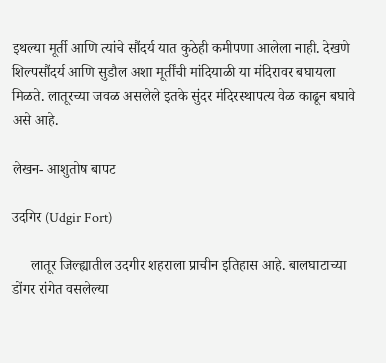इथल्या मूर्ती आणि त्यांचे सौंदर्य यात कुठेही कमीपणा आलेला नाही. देखणे शिल्पसौंदर्य आणि सुडौल अशा मूर्तींची मांदियाळी या मंदिरावर बघायला मिळते. लातूरच्या जवळ असलेले इतके सुंदर मंदिरस्थापत्य वेळ काढून बघावे असे आहे.

लेखन- आशुतोष बापट

उदगिर (Udgir Fort)

     लातूर जिल्ह्यातील उदगीर शहराला प्राचीन इतिहास आहे. बालघाटाच्या डोंगर रांगेत वसलेल्या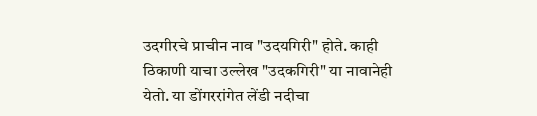उदगीरचे प्राचीन नाव "उदयगिरी" होते. काही ठिकाणी याचा उल्लेख "उदकगिरी" या नावानेही येतो. या डोंगररांगेत लेंडी नदीचा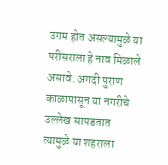उगम होत असल्यामुळे या परीसराला हे नाव मिळाले असावे. अगदी पुराण काळापासून या नगरीचे उल्लेख सापडतात त्यामुळे या शहराला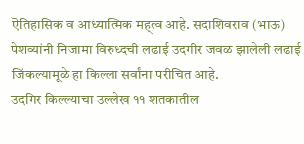ऎतिहासिक व आध्यात्मिक मह्त्व आहे. सदाशिवराव (भाऊ) पेशव्यांनी निजामा विरुध्दची लढाई उदगीर जवळ झालेली लढाई जिंकल्यामूळे हा किल्ला सर्वांना परीचित आहे.
उदगिर किल्ल्याचा उल्लेख ११ शतकातील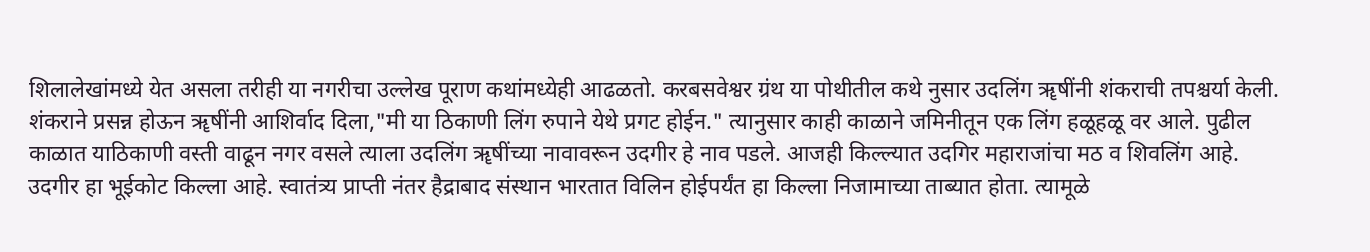शिलालेखांमध्ये येत असला तरीही या नगरीचा उल्लेख पूराण कथांमध्येही आढळतो. करबसवेश्वर ग्रंथ या पोथीतील कथे नुसार उदलिंग ॠषींनी शंकराची तपश्चर्या केली. शंकराने प्रसन्न होऊन ॠषींनी आशिर्वाद दिला,"मी या ठिकाणी लिंग रुपाने येथे प्रगट होईन." त्यानुसार काही काळाने जमिनीतून एक लिंग हळूहळू वर आले. पुढील काळात याठिकाणी वस्ती वाढून नगर वसले त्याला उदलिंग ॠषींच्या नावावरून उदगीर हे नाव पडले. आजही किल्ल्यात उदगिर महाराजांचा मठ व शिवलिंग आहे.
उदगीर हा भूईकोट किल्ला आहे. स्वातंत्र्य प्राप्ती नंतर हैद्राबाद संस्थान भारतात विलिन होईपर्यंत हा किल्ला निजामाच्या ताब्यात होता. त्यामूळे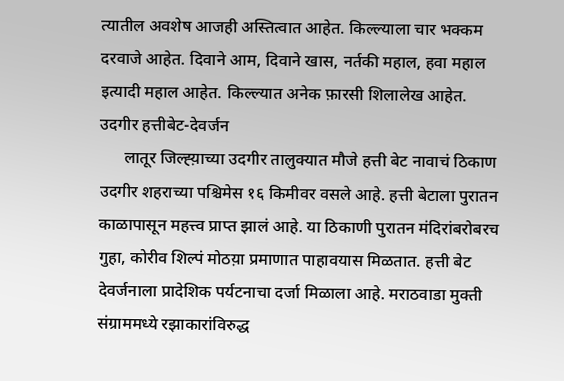त्यातील अवशेष आजही अस्तित्वात आहेत. किल्ल्याला चार भक्कम दरवाजे आहेत. दिवाने आम, दिवाने खास, नर्तकी महाल, हवा महाल इत्यादी महाल आहेत. किल्ल्यात अनेक फ़ारसी शिलालेख आहेत.
उदगीर हत्तीबेट-देवर्जन
      लातूर जिल्ह्य़ाच्या उदगीर तालुक्यात मौजे हत्ती बेट नावाचं ठिकाण उदगीर शहराच्या पश्चिमेस १६ किमीवर वसले आहे. हत्ती बेटाला पुरातन काळापासून महत्त्व प्राप्त झालं आहे. या ठिकाणी पुरातन मंदिरांबरोबरच गुहा, कोरीव शिल्पं मोठय़ा प्रमाणात पाहावयास मिळतात. हत्ती बेट देवर्जनाला प्रादेशिक पर्यटनाचा दर्जा मिळाला आहे. मराठवाडा मुक्ती संग्राममध्ये रझाकारांविरुद्ध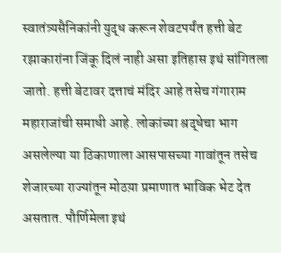स्वातंत्र्यसैनिकांनी युद्ध करून शेवटपर्यंत हत्ती बेट रझाकारांना जिंकू दिलं नाही असा इतिहास इथं सांगितला जातो. हत्ती बेटावर दत्ताचं मंदिर आहे तसेच गंगाराम महाराजांची समाधी आहे. लोकांच्या श्रद्धेचा भाग असलेल्या या ठिकाणाला आसपासच्या गावांतून तसेच शेजारच्या राज्यांतून मोठय़ा प्रमाणात भाविक भेट देत असतात. पौर्णिमेला इथं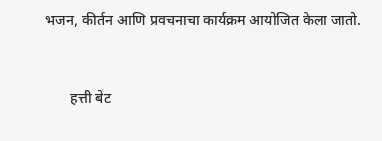भजन, कीर्तन आणि प्रवचनाचा कार्यक्रम आयोजित केला जातो.


       हत्ती बेट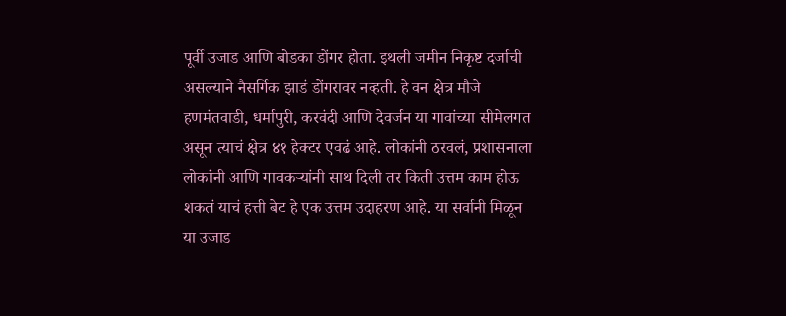पूर्वी उजाड आणि बोडका डोंगर होता. इथली जमीन निकृष्ट दर्जाची असल्याने नैसर्गिक झाडं डोंगरावर नव्हती. हे वन क्षेत्र मौजे हणमंतवाडी, धर्मापुरी, करवंदी आणि देवर्जन या गावांच्या सीमेलगत असून त्याचं क्षेत्र ४१ हेक्टर एवढं आहे. लोकांनी ठरवलं, प्रशासनाला लोकांनी आणि गावकऱ्यांनी साथ दिली तर किती उत्तम काम होऊ शकतं याचं हत्ती बेट हे एक उत्तम उदाहरण आहे. या सर्वानी मिळून या उजाड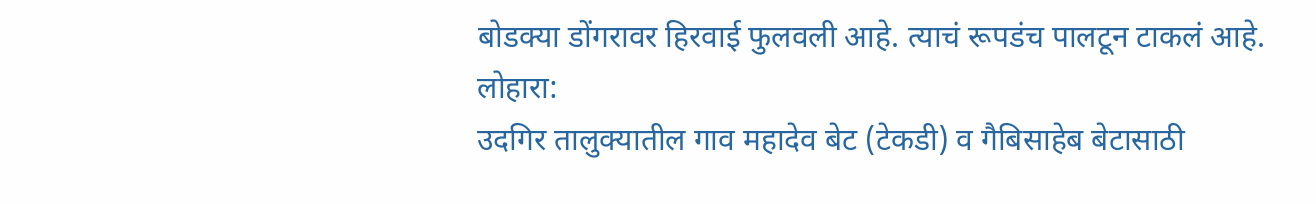बोडक्या डोंगरावर हिरवाई फुलवली आहे. त्याचं रूपडंच पालटून टाकलं आहे.
लोहारा:
उदगिर तालुक्यातील गाव महादेव बेट (टेकडी) व गैबिसाहेब बेटासाठी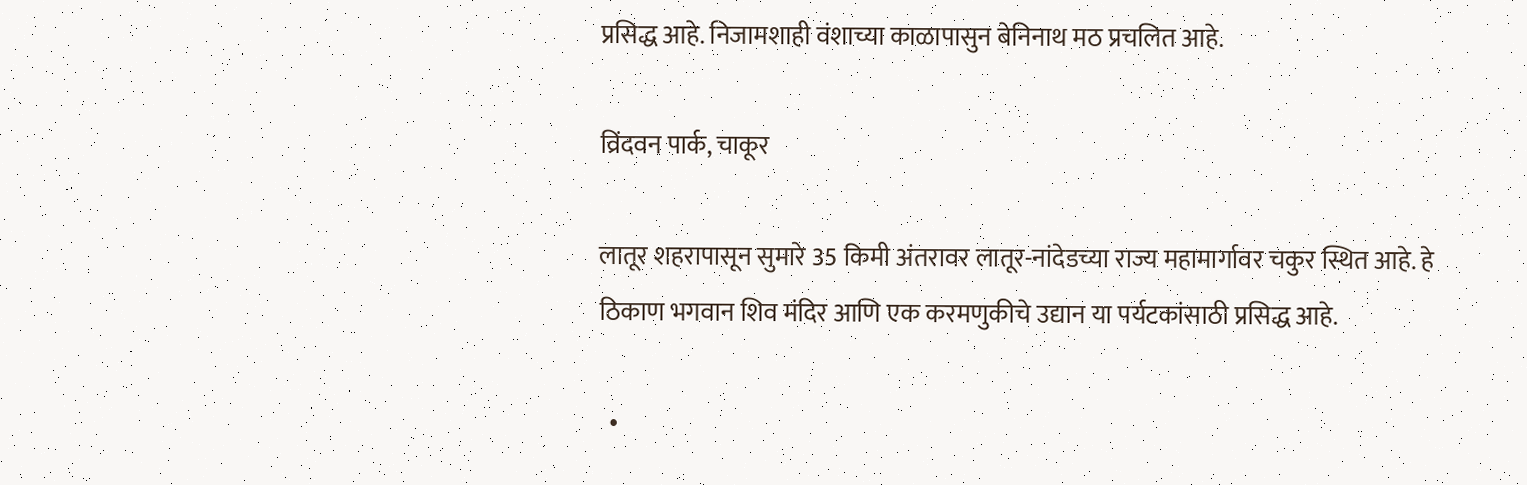प्रसिद्ध आहे. निजामशाही वंशाच्या काळापासुन बेनिनाथ मठ प्रचलित आहे.

व्रिंदवन पार्क, चाकूर

लातूर शहरापासून सुमारे 35 किमी अंतरावर लातूर-नांदेडच्या राज्य महामार्गावर चकुर स्थित आहे. हे ठिकाण भगवान शिव मंदिर आणि एक करमणुकीचे उद्यान या पर्यटकांसाठी प्रसिद्ध आहे.

  •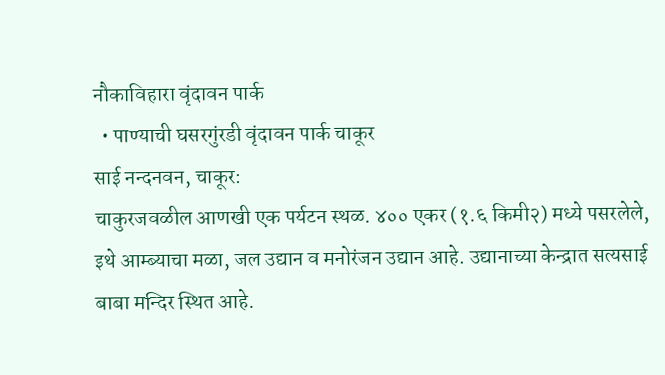नौकाविहारा वृंदावन पार्क
  • पाण्याची घसरगुंरडी वृंदावन पार्क चाकूर
साई नन्दनवन, चाकूर:
चाकुरजवळील आणखी एक पर्यटन स्थळ. ४०० एकर (१.६ किमी२) मध्ये पसरलेले, इथे आम्ब्याचा मळा, जल उद्यान व मनोरंजन उद्यान आहे. उद्यानाच्या केन्द्रात सत्यसाई बाबा मन्दिर स्थित आहे.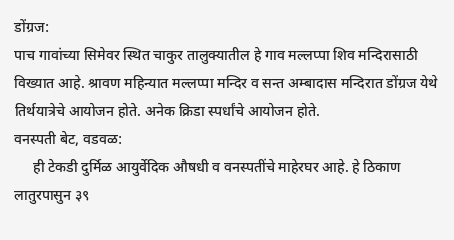डोंग्रज:
पाच गावांच्या सिमेवर स्थित चाकुर तालुक्यातील हे गाव मल्लप्पा शिव मन्दिरासाठी विख्यात आहे. श्रावण महिन्यात मल्लप्पा मन्दिर व सन्त अम्बादास मन्दिरात डोंग्रज येथे तिर्थयात्रेचे आयोजन होते. अनेक क्रिडा स्पर्धांचे आयोजन होते.
वनस्पती बेट, वडवळ:
     ही टेकडी दुर्मिळ आयुर्वेदिक औषधी व वनस्पतींचे माहेरघर आहे. हे ठिकाण लातुरपासुन ३९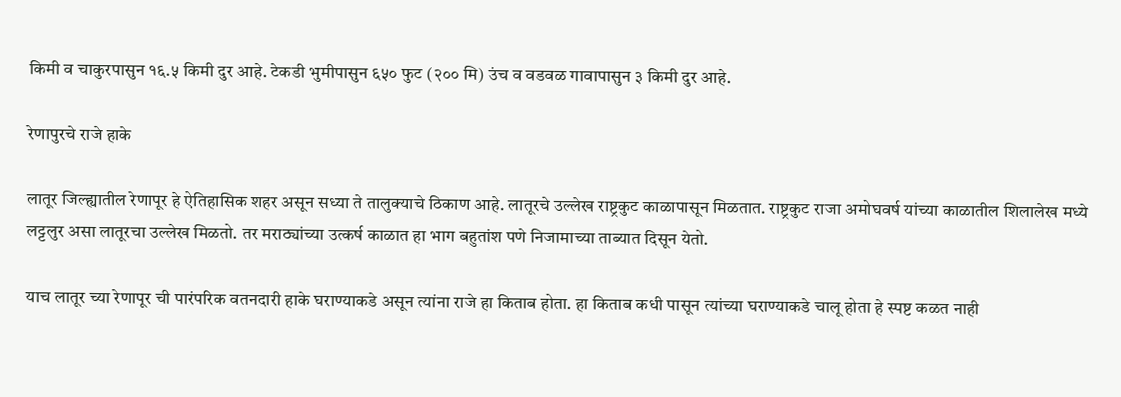किमी व चाकुरपासुन १६.५ किमी दुर आहे. टेकडी भुमीपासुन ६५० फुट (२०० मि) उंच व वडवळ गावापासुन ३ किमी दुर आहे.

रेणापुरचे राजे हाके

लातूर जिल्ह्यातील रेणापूर हे ऐतिहासिक शहर असून सध्या ते तालुक्याचे ठिकाण आहे. लातूरचे उल्लेख राष्ट्रकुट काळापासून मिळतात. राष्ट्रकुट राजा अमोघवर्ष यांच्या काळातील शिलालेख मध्ये लट्टलुर असा लातूरचा उल्लेख मिळतो. तर मराठ्यांच्या उत्कर्ष काळात हा भाग बहुतांश पणे निजामाच्या ताब्यात दिसून येतो.

याच लातूर च्या रेणापूर ची पारंपरिक वतनदारी हाके घराण्याकडे असून त्यांना राजे हा किताब होता. हा किताब कधी पासून त्यांच्या घराण्याकडे चालू होता हे स्पष्ट कळत नाही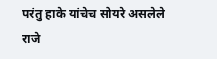परंतु हाके यांचेच सोयरे असलेले राजे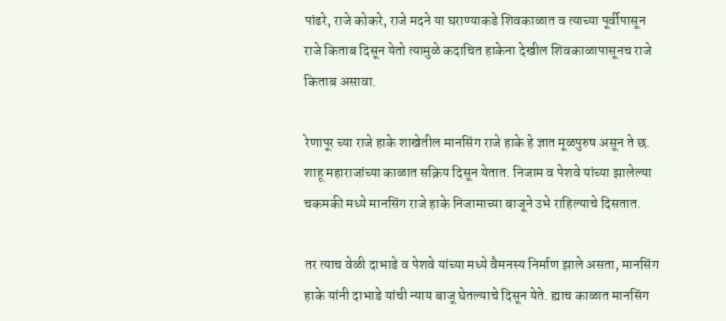पांढरे, राजे कोकरे, राजे मदने या घराण्याकडे शिवकाळात व त्याच्या पूर्वीपासून राजे किताब दिसून येतो त्यामुळे कदाचित हाकेना देखील शिवकाळापासूनच राजे किताब असावा.

रेणापूर च्या राजे हाके शाखेतील मानसिंग राजे हाके हे ज्ञात मूळपुरुष असून ते छ. शाहू महाराजांच्या काळात सक्रिय दिसून येतात. निजाम व पेशवे यांच्या झालेल्या चकमकी मध्ये मानसिंग राजे हाके निजामाच्या बाजूने उभे राहिल्याचे दिसतात.

तर त्याच वेळी दाभाडे व पेशवे यांच्या मध्ये वैमनस्य निर्माण झाले असता, मानसिंग हाके यांनी दाभाडे यांची न्याय बाजू घेतल्याचे दिसून येते. ह्याच काळात मानसिंग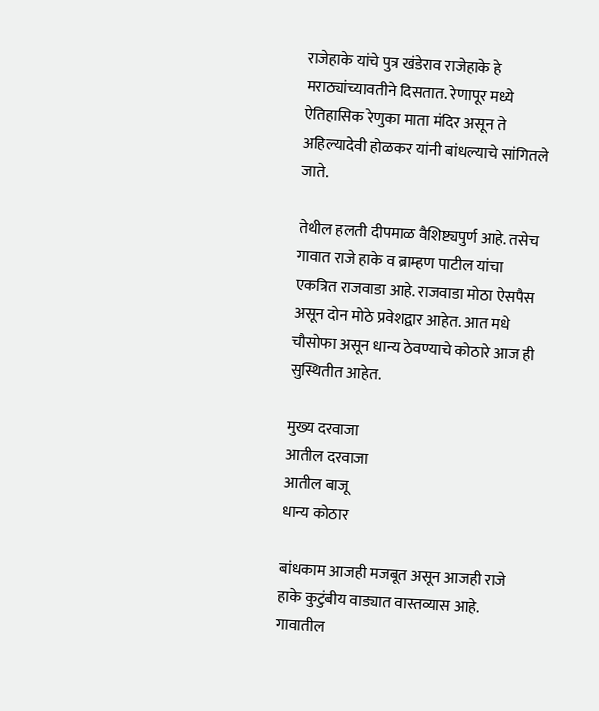राजेहाके यांचे पुत्र खंडेराव राजेहाके हे मराठ्यांच्यावतीने दिसतात. रेणापूर मध्ये ऐतिहासिक रेणुका माता मंदिर असून ते अहिल्यादेवी होळकर यांनी बांधल्याचे सांगितले जाते.

तेथील हलती दीपमाळ वैशिष्ट्यपुर्ण आहे. तसेच गावात राजे हाके व ब्राम्हण पाटील यांचा एकत्रित राजवाडा आहे. राजवाडा मोठा ऐसपैस असून दोन मोठे प्रवेशद्वार आहेत. आत मधे चौसोफा असून धान्य ठेवण्याचे कोठारे आज ही सुस्थितीत आहेत.

मुख्य दरवाजा
आतील दरवाजा
आतील बाजू
धान्य कोठार

बांधकाम आजही मजबूत असून आजही राजे हाके कुटुंबीय वाड्यात वास्तव्यास आहे. गावातील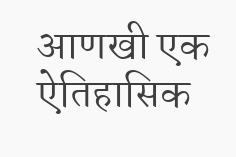आणखी एक ऐतिहासिक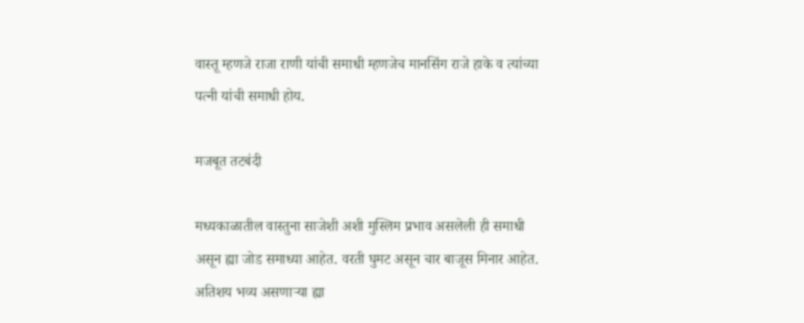वास्तू म्हणजे राजा राणी यांची समाधी म्हणजेच मानसिंग राजे हाके व त्यांच्या पत्नी यांची समाधी होय.

मजबूत तटबंदी

मध्यकाळातील वास्तुना साजेशी अशी मुस्लिम प्रभाव असलेली ही समाधी असून ह्या जोड समाध्या आहेत. वरती घुमट असून चार बाजूस मिनार आहेत. अतिशय भव्य असणाऱ्या ह्या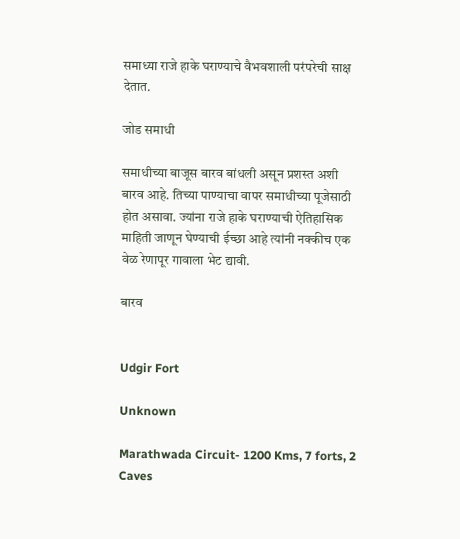समाध्या राजे हाके घराण्याचे वैभवशाली परंपरेची साक्ष देतात.

जोड समाधी

समाधीच्या बाजूस बारव बांधली असून प्रशस्त अशी बारव आहे. तिच्या पाण्याचा वापर समाधीच्या पूजेसाठी होत असावा. ज्यांना राजे हाके घराण्याची ऐतिहासिक माहिती जाणून घेण्याची ईच्छा आहे त्यांनी नक्कीच एक वेळ रेणापूर गावाला भेट द्यावी.

बारव


Udgir Fort

Unknown

Marathwada Circuit- 1200 Kms, 7 forts, 2 Caves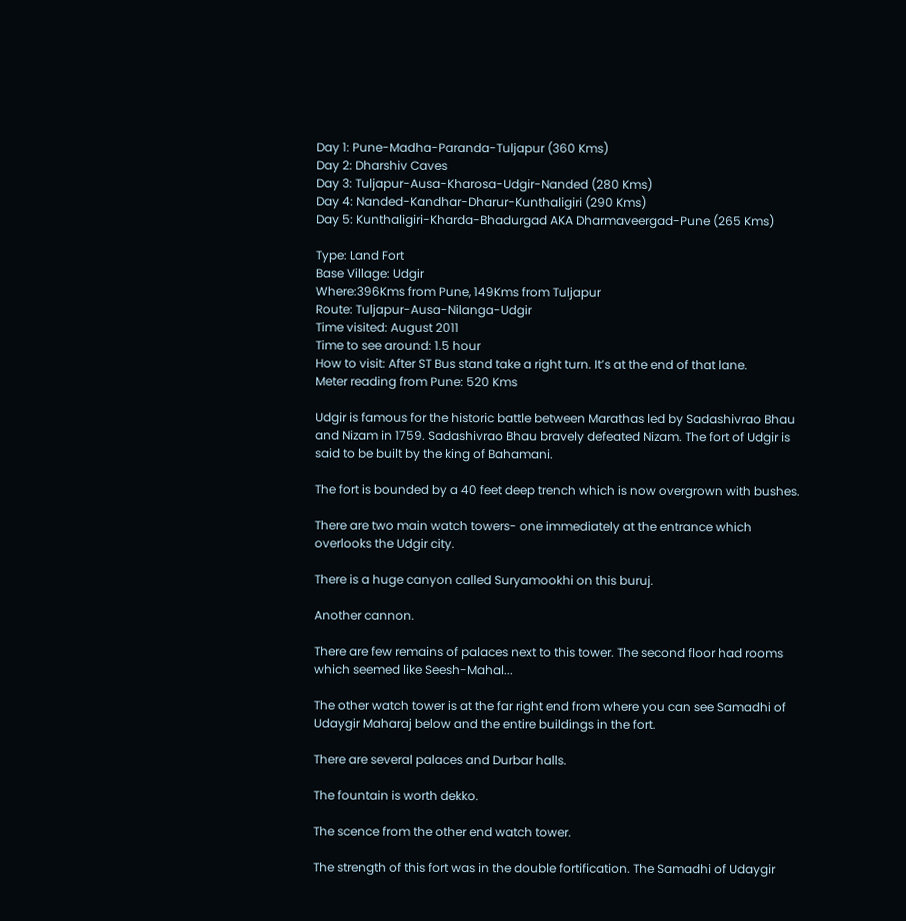Day 1: Pune-Madha-Paranda-Tuljapur (360 Kms)
Day 2: Dharshiv Caves
Day 3: Tuljapur-Ausa-Kharosa-Udgir-Nanded (280 Kms)
Day 4: Nanded-Kandhar-Dharur-Kunthaligiri (290 Kms)
Day 5: Kunthaligiri-Kharda-Bhadurgad AKA Dharmaveergad-Pune (265 Kms)

Type: Land Fort
Base Village: Udgir
Where:396Kms from Pune, 149Kms from Tuljapur
Route: Tuljapur-Ausa-Nilanga-Udgir
Time visited: August 2011
Time to see around: 1.5 hour
How to visit: After ST Bus stand take a right turn. It’s at the end of that lane.
Meter reading from Pune: 520 Kms

Udgir is famous for the historic battle between Marathas led by Sadashivrao Bhau and Nizam in 1759. Sadashivrao Bhau bravely defeated Nizam. The fort of Udgir is said to be built by the king of Bahamani.

The fort is bounded by a 40 feet deep trench which is now overgrown with bushes.

There are two main watch towers- one immediately at the entrance which overlooks the Udgir city.

There is a huge canyon called Suryamookhi on this buruj.

Another cannon.

There are few remains of palaces next to this tower. The second floor had rooms which seemed like Seesh-Mahal...

The other watch tower is at the far right end from where you can see Samadhi of Udaygir Maharaj below and the entire buildings in the fort.

There are several palaces and Durbar halls.

The fountain is worth dekko.

The scence from the other end watch tower.

The strength of this fort was in the double fortification. The Samadhi of Udaygir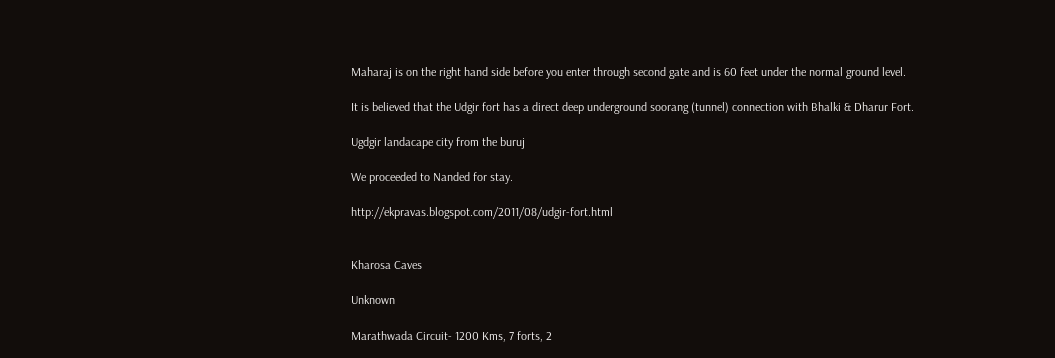Maharaj is on the right hand side before you enter through second gate and is 60 feet under the normal ground level.

It is believed that the Udgir fort has a direct deep underground soorang (tunnel) connection with Bhalki & Dharur Fort.

Ugdgir landacape city from the buruj

We proceeded to Nanded for stay.

http://ekpravas.blogspot.com/2011/08/udgir-fort.html


Kharosa Caves

Unknown

Marathwada Circuit- 1200 Kms, 7 forts, 2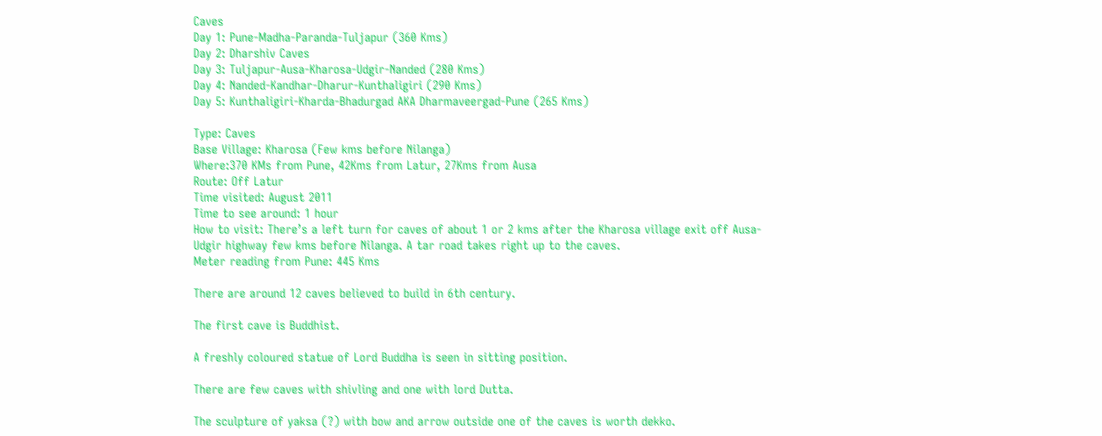Caves
Day 1: Pune-Madha-Paranda-Tuljapur (360 Kms)
Day 2: Dharshiv Caves
Day 3: Tuljapur-Ausa-Kharosa-Udgir-Nanded (280 Kms)
Day 4: Nanded-Kandhar-Dharur-Kunthaligiri (290 Kms)
Day 5: Kunthaligiri-Kharda-Bhadurgad AKA Dharmaveergad-Pune (265 Kms)

Type: Caves
Base Village: Kharosa (Few kms before Nilanga)
Where:370 KMs from Pune, 42Kms from Latur, 27Kms from Ausa
Route: Off Latur
Time visited: August 2011
Time to see around: 1 hour
How to visit: There’s a left turn for caves of about 1 or 2 kms after the Kharosa village exit off Ausa-Udgir highway few kms before Nilanga. A tar road takes right up to the caves.
Meter reading from Pune: 445 Kms

There are around 12 caves believed to build in 6th century.

The first cave is Buddhist.

A freshly coloured statue of Lord Buddha is seen in sitting position.

There are few caves with shivling and one with lord Dutta.

The sculpture of yaksa (?) with bow and arrow outside one of the caves is worth dekko.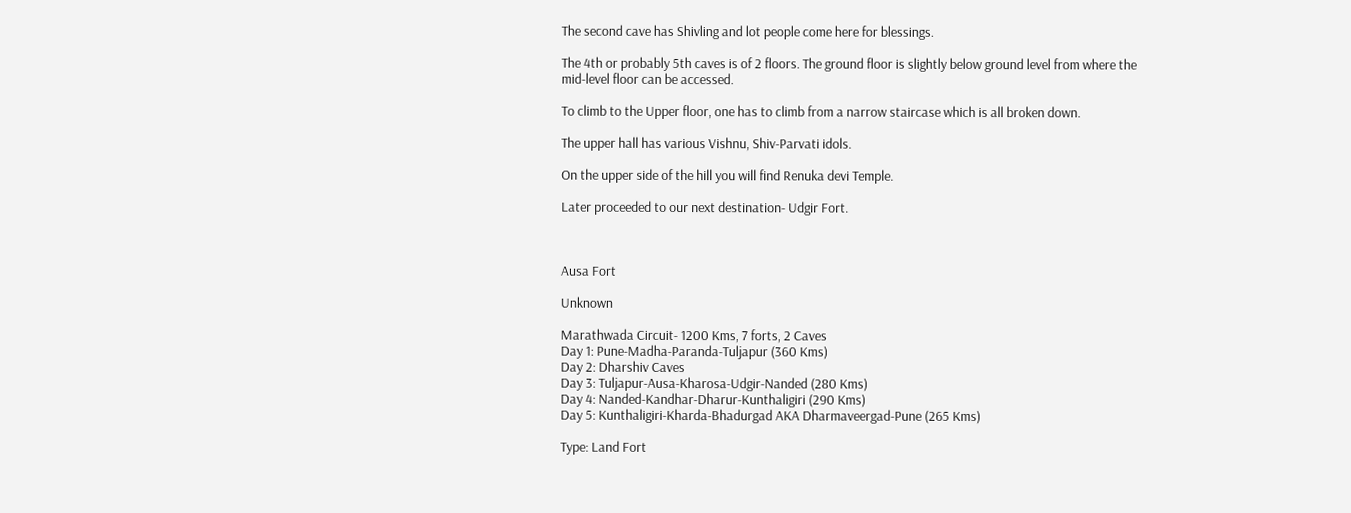The second cave has Shivling and lot people come here for blessings.

The 4th or probably 5th caves is of 2 floors. The ground floor is slightly below ground level from where the mid-level floor can be accessed.

To climb to the Upper floor, one has to climb from a narrow staircase which is all broken down.

The upper hall has various Vishnu, Shiv-Parvati idols.

On the upper side of the hill you will find Renuka devi Temple.

Later proceeded to our next destination- Udgir Fort.



Ausa Fort

Unknown

Marathwada Circuit- 1200 Kms, 7 forts, 2 Caves
Day 1: Pune-Madha-Paranda-Tuljapur (360 Kms)
Day 2: Dharshiv Caves
Day 3: Tuljapur-Ausa-Kharosa-Udgir-Nanded (280 Kms)
Day 4: Nanded-Kandhar-Dharur-Kunthaligiri (290 Kms)
Day 5: Kunthaligiri-Kharda-Bhadurgad AKA Dharmaveergad-Pune (265 Kms)

Type: Land Fort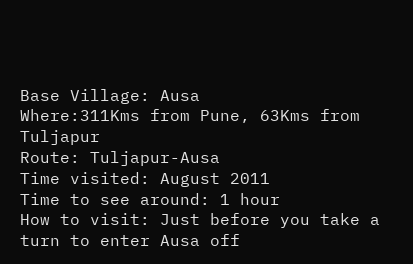Base Village: Ausa
Where:311Kms from Pune, 63Kms from Tuljapur
Route: Tuljapur-Ausa
Time visited: August 2011
Time to see around: 1 hour
How to visit: Just before you take a turn to enter Ausa off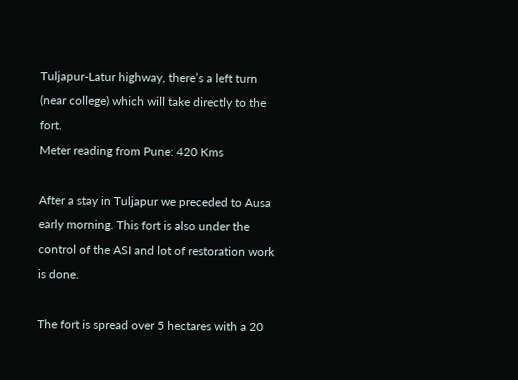Tuljapur-Latur highway, there’s a left turn (near college) which will take directly to the fort.
Meter reading from Pune: 420 Kms

After a stay in Tuljapur we preceded to Ausa early morning. This fort is also under the control of the ASI and lot of restoration work is done.

The fort is spread over 5 hectares with a 20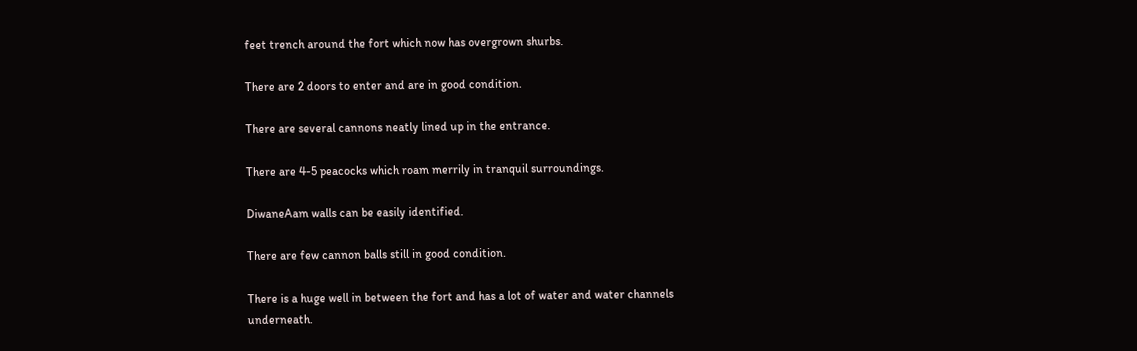feet trench around the fort which now has overgrown shurbs.

There are 2 doors to enter and are in good condition.

There are several cannons neatly lined up in the entrance.

There are 4-5 peacocks which roam merrily in tranquil surroundings.

DiwaneAam walls can be easily identified.

There are few cannon balls still in good condition.

There is a huge well in between the fort and has a lot of water and water channels underneath.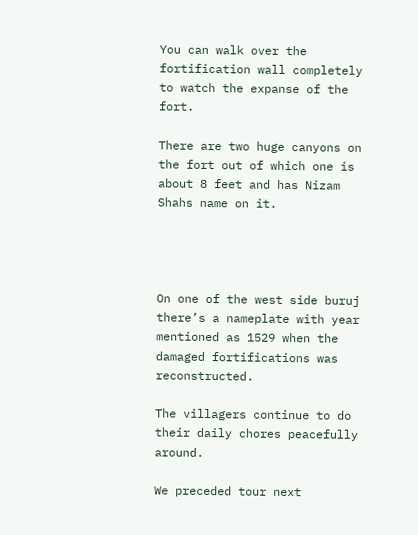You can walk over the fortification wall completely to watch the expanse of the fort.

There are two huge canyons on the fort out of which one is about 8 feet and has Nizam Shahs name on it.




On one of the west side buruj there’s a nameplate with year mentioned as 1529 when the damaged fortifications was reconstructed.

The villagers continue to do their daily chores peacefully around.

We preceded tour next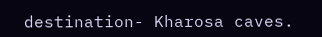destination- Kharosa caves.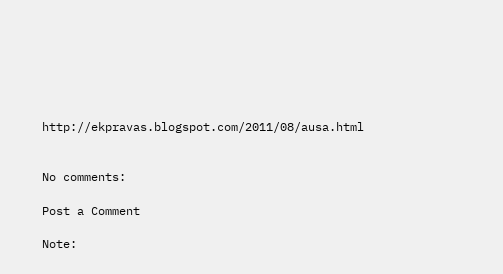http://ekpravas.blogspot.com/2011/08/ausa.html


No comments:

Post a Comment

Note: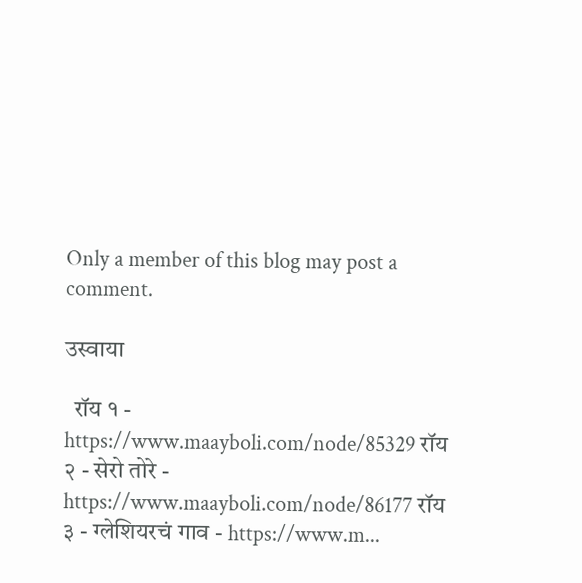Only a member of this blog may post a comment.

उस्वाया

  रॉय १ - https://www.maayboli.com/node/85329 रॉय २ - सेरो तोरे - https://www.maayboli.com/node/86177 रॉय ३ - ग्लेशियरचं गाव - https://www.m...